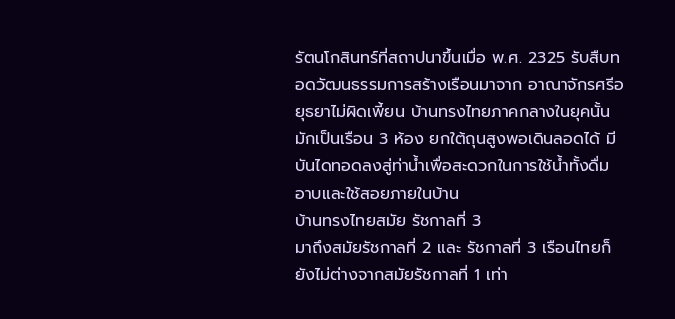รัตนโกสินทร์ที่สถาปนาขึ้นเมื่อ พ.ศ. 2325 รับสืบทอดวัฒนธรรมการสร้างเรือนมาจาก อาณาจักรศรีอยุธยาไม่ผิดเพี้ยน บ้านทรงไทยภาคกลางในยุคนั้น มักเป็นเรือน 3 ห้อง ยกใต้ถุนสูงพอเดินลอดได้ มีบันไดทอดลงสู่ท่าน้ำเพื่อสะดวกในการใช้น้ำทั้งดื่ม อาบและใช้สอยภายในบ้าน
บ้านทรงไทยสมัย รัชกาลที่ 3
มาถึงสมัยรัชกาลที่ 2 และ รัชกาลที่ 3 เรือนไทยก็ยังไม่ต่างจากสมัยรัชกาลที่ 1 เท่า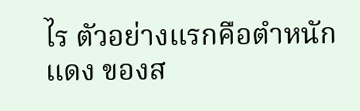ไร ตัวอย่างแรกคือตำหนักแดง ของส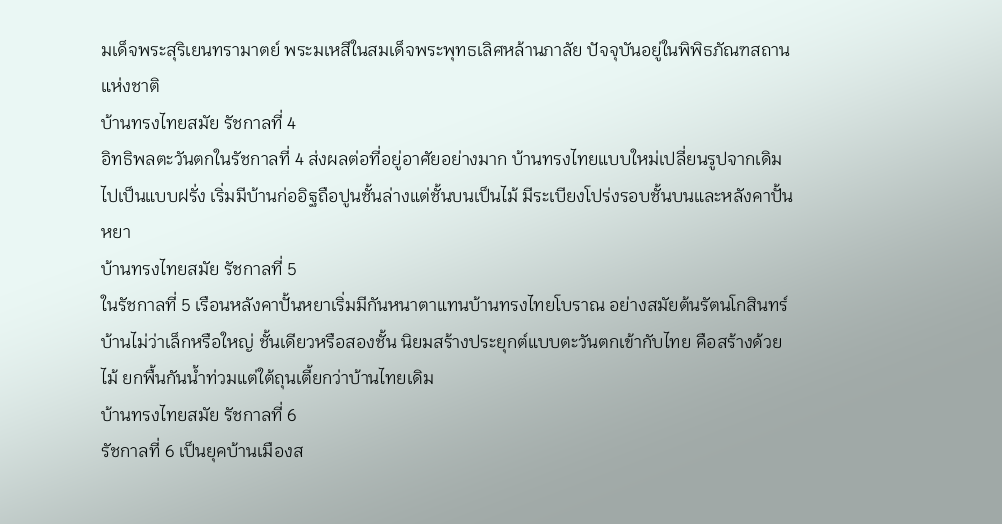มเด็จพระสุริเยนทรามาตย์ พระมเหสีในสมเด็จพระพุทธเลิศหล้านภาลัย ปัจจุบันอยู่ในพิพิธภัณฑสถานแห่งชาติ
บ้านทรงไทยสมัย รัชกาลที่ 4
อิทธิพลตะวันตกในรัชกาลที่ 4 ส่งผลต่อที่อยู่อาศัยอย่างมาก บ้านทรงไทยแบบใหม่เปลี่ยนรูปจากเดิมไปเป็นแบบฝรั่ง เริ่มมีบ้านก่ออิฐถือปูนชั้นล่างแต่ชั้นบนเป็นไม้ มีระเบียงโปร่งรอบชั้นบนและหลังคาปั้นหยา
บ้านทรงไทยสมัย รัชกาลที่ 5
ในรัชกาลที่ 5 เรือนหลังคาปั้นหยาเริ่มมีกันหนาตาแทนบ้านทรงไทยโบราณ อย่างสมัยต้นรัตนโกสินทร์ บ้านไม่ว่าเล็กหรือใหญ่ ชั้นเดียวหรือสองชั้น นิยมสร้างประยุกต์แบบตะวันตกเข้ากับไทย คือสร้างด้วยไม้ ยกพื้นกันน้ำท่วมแต่ใต้ถุนเตี้ยกว่าบ้านไทยเดิม
บ้านทรงไทยสมัย รัชกาลที่ 6
รัชกาลที่ 6 เป็นยุคบ้านเมืองส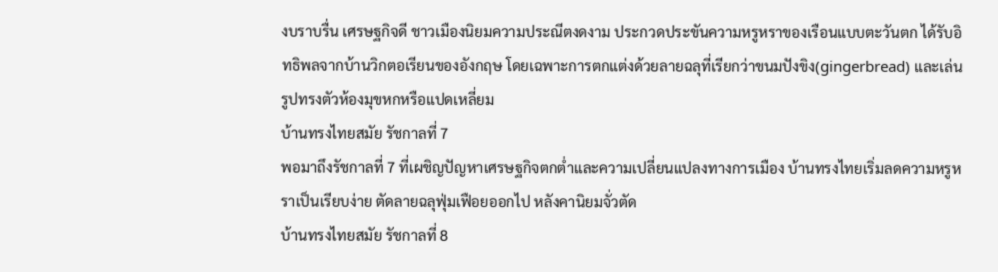งบราบรื่น เศรษฐกิจดี ชาวเมืองนิยมความประณีตงดงาม ประกวดประขันความหรูหราของเรือนแบบตะวันตก ได้รับอิทธิพลจากบ้านวิกตอเรียนของอังกฤษ โดยเฉพาะการตกแต่งด้วยลายฉลุที่เรียกว่าขนมปังขิง(gingerbread) และเล่นรูปทรงตัวห้องมุขหกหรือแปดเหลี่ยม
บ้านทรงไทยสมัย รัชกาลที่ 7
พอมาถึงรัชกาลที่ 7 ที่เผชิญปัญหาเศรษฐกิจตกต่ำและความเปลี่ยนแปลงทางการเมือง บ้านทรงไทยเริ่มลดความหรูหราเป็นเรียบง่าย ตัดลายฉลุฟุ่มเฟือยออกไป หลังคานิยมจั่วตัด
บ้านทรงไทยสมัย รัชกาลที่ 8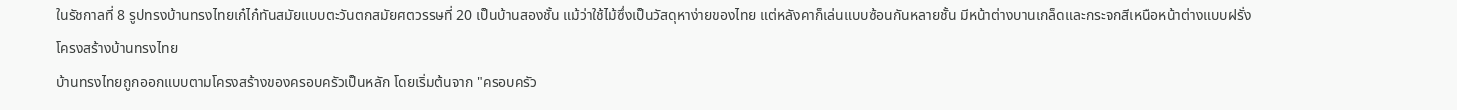ในรัชกาลที่ 8 รูปทรงบ้านทรงไทยเก๋ไก๋ทันสมัยแบบตะวันตกสมัยศตวรรษที่ 20 เป็นบ้านสองชั้น แม้ว่าใช้ไม้ซึ่งเป็นวัสดุหาง่ายของไทย แต่หลังคาก็เล่นแบบซ้อนกันหลายชั้น มีหน้าต่างบานเกล็ดและกระจกสีเหนือหน้าต่างแบบฝรั่ง
โครงสร้างบ้านทรงไทย
บ้านทรงไทยถูกออกแบบตามโครงสร้างของครอบครัวเป็นหลัก โดยเริ่มต้นจาก "ครอบครัว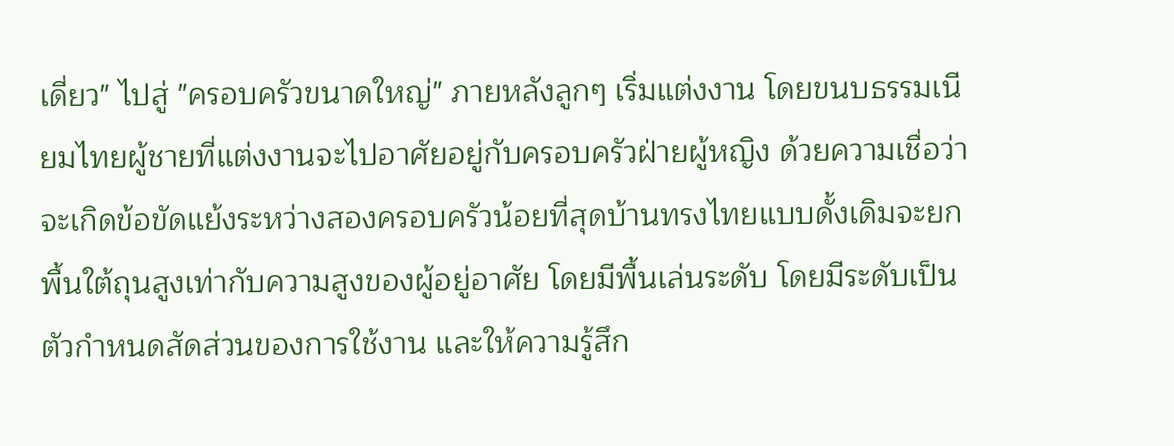เดี่ยว" ไปสู่ "ครอบครัวขนาดใหญ่" ภายหลังลูกๆ เริ่มแต่งงาน โดยขนบธรรมเนียมไทยผู้ชายที่แต่งงานจะไปอาศัยอยู่กับครอบครัวฝ่ายผู้หญิง ด้วยความเชื่อว่าจะเกิดข้อขัดแย้งระหว่างสองครอบครัวน้อยที่สุดบ้านทรงไทยแบบดั้งเดิมจะยกพื้นใต้ถุนสูงเท่ากับความสูงของผู้อยู่อาศัย โดยมีพื้นเล่นระดับ โดยมีระดับเป็นตัวกำหนดสัดส่วนของการใช้งาน และให้ความรู้สึก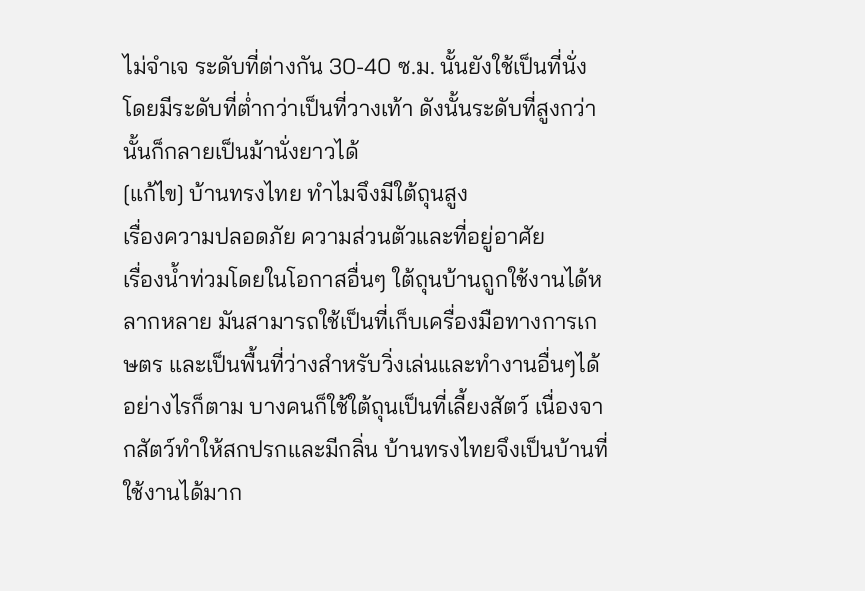ไม่จำเจ ระดับที่ต่างกัน 30-40 ซ.ม. นั้นยังใช้เป็นที่นั่ง โดยมีระดับที่ต่ำกว่าเป็นที่วางเท้า ดังนั้นระดับที่สูงกว่านั้นก็กลายเป็นม้านั่งยาวได้
[แก้ไข] บ้านทรงไทย ทำไมจึงมีใต้ถุนสูง
เรื่องความปลอดภัย ความส่วนตัวและที่อยู่อาศัย
เรื่องน้ำท่วมโดยในโอกาสอื่นๆ ใต้ถุนบ้านถูกใช้งานได้หลากหลาย มันสามารถใช้เป็นที่เก็บเครื่องมือทางการเกษตร และเป็นพื้นที่ว่างสำหรับวิ่งเล่นและทำงานอื่นๆได้
อย่างไรก็ตาม บางคนก็ใช้ใต้ถุนเป็นที่เลี้ยงสัตว์ เนื่องจากสัตว์ทำให้สกปรกและมีกลิ่น บ้านทรงไทยจึงเป็นบ้านที่ใช้งานได้มาก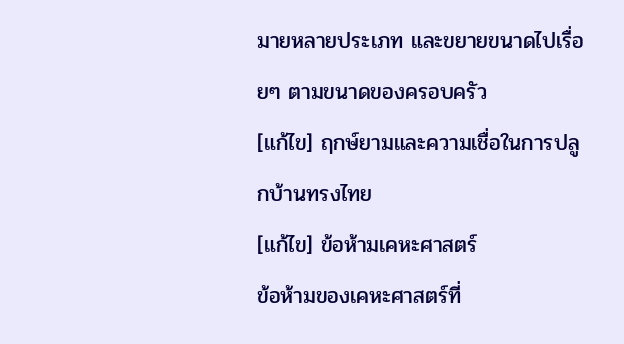มายหลายประเภท และขยายขนาดไปเรื่อยๆ ตามขนาดของครอบครัว
[แก้ไข] ฤกษ์ยามและความเชื่อในการปลูกบ้านทรงไทย
[แก้ไข] ข้อห้ามเคหะศาสตร์
ข้อห้ามของเคหะศาสตร์ที่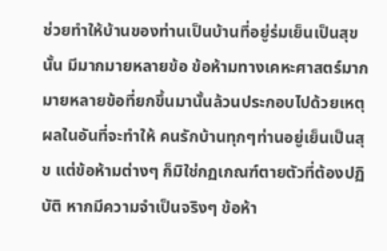ช่วยทำให้บ้านของท่านเป็นบ้านที่อยู่ร่มเย็นเป็นสุขนั้น มีมากมายหลายข้อ ข้อห้ามทางเคหะศาสตร์มากมายหลายข้อที่ยกขึ้นมานั้นล้วนประกอบไปด้วยเหตุผลในอันที่จะทำให้ คนรักบ้านทุกๆท่านอยู่เย็นเป็นสุข แต่ข้อห้ามต่างๆ ก็มิใช่กฏเกณฑ์ตายตัวที่ต้องปฏิบัติ หากมีความจำเป็นจริงๆ ข้อห้า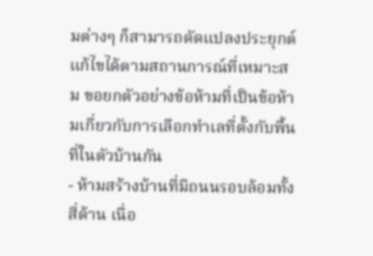มต่างๆ ก็สามารถดัดแปลงประยุกต์แก้ไขได้ตามสถานการณ์ที่เหมาะสม ขอยกตัวอย่างข้อห้ามที่เป็นข้อห้ามเกี่ยวกับการเลือกทำเลที่ตั้งกับพื้นที่ในตัวบ้านกัน
- ห้ามสร้างบ้านที่มีถนนรอบล้อมทั้งสี่ด้าน เนื่อ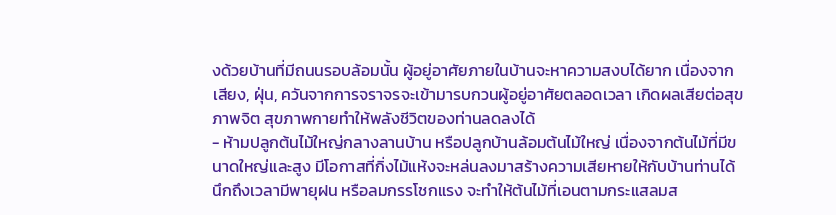งด้วยบ้านที่มีถนนรอบล้อมนั้น ผู้อยู่อาศัยภายในบ้านจะหาความสงบได้ยาก เนื่องจากเสียง, ฝุ่น, ควันจากการจราจรจะเข้ามารบกวนผู้อยู่อาศัยตลอดเวลา เกิดผลเสียต่อสุขภาพจิต สุขภาพกายทำให้พลังชีวิตของท่านลดลงได้
- ห้ามปลูกต้นไม้ใหญ่กลางลานบ้าน หรือปลูกบ้านล้อมต้นไม้ใหญ่ เนื่องจากต้นไม้ที่มีขนาดใหญ่และสูง มีโอกาสที่กิ่งไม้แห้งจะหล่นลงมาสร้างความเสียหายให้กับบ้านท่านได้ นึกถึงเวลามีพายุฝน หรือลมกรรโชกแรง จะทำให้ต้นไม้ที่เอนตามกระแสลมส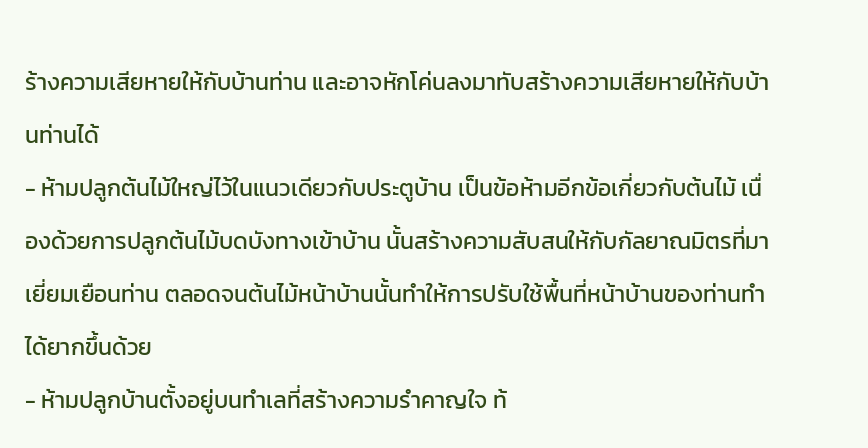ร้างความเสียหายให้กับบ้านท่าน และอาจหักโค่นลงมาทับสร้างความเสียหายให้กับบ้านท่านได้
- ห้ามปลูกต้นไม้ใหญ่ไว้ในแนวเดียวกับประตูบ้าน เป็นข้อห้ามอีกข้อเกี่ยวกับต้นไม้ เนื่องด้วยการปลูกต้นไม้บดบังทางเข้าบ้าน นั้นสร้างความสับสนให้กับกัลยาณมิตรที่มาเยี่ยมเยือนท่าน ตลอดจนต้นไม้หน้าบ้านนั้นทำให้การปรับใช้พื้นที่หน้าบ้านของท่านทำได้ยากขึ้นด้วย
- ห้ามปลูกบ้านตั้งอยู่บนทำเลที่สร้างความรำคาญใจ ท้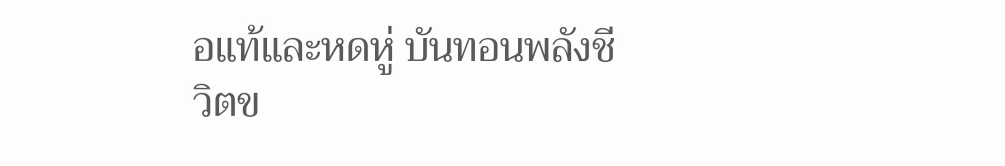อแท้และหดหู่ บันทอนพลังชีวิตข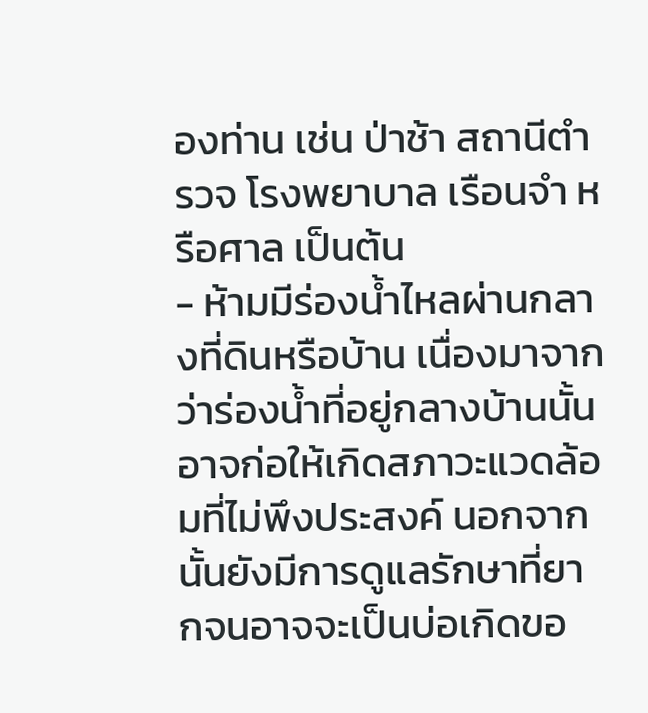องท่าน เช่น ป่าช้า สถานีตำรวจ โรงพยาบาล เรือนจำ หรือศาล เป็นต้น
- ห้ามมีร่องน้ำไหลผ่านกลางที่ดินหรือบ้าน เนื่องมาจากว่าร่องน้ำที่อยู่กลางบ้านนั้น อาจก่อให้เกิดสภาวะแวดล้อมที่ไม่พึงประสงค์ นอกจากนั้นยังมีการดูแลรักษาที่ยากจนอาจจะเป็นบ่อเกิดขอ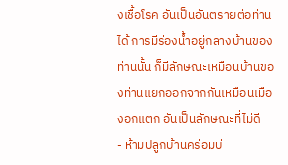งเชื้อโรค อันเป็นอันตรายต่อท่านได้ การมีร่องน้ำอยู่กลางบ้านของท่านนั้น ก็มีลักษณะเหมือนบ้านของท่านแยกออกจากกันเหมือนเมืองอกแตก อันเป็นลักษณะที่ไม่ดี
- ห้ามปลูกบ้านคร่อมบ่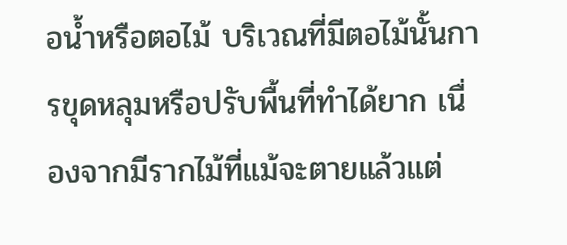อน้ำหรือตอไม้ บริเวณที่มีตอไม้นั้นการขุดหลุมหรือปรับพื้นที่ทำได้ยาก เนื่องจากมีรากไม้ที่แม้จะตายแล้วแต่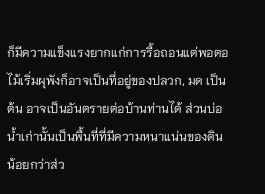ก็มีความแข็งแรงยากแก่การรื้อถอนแต่พอตอไม้เริ่มผุพังก็อาจเป็นที่อยู่ของปลวก, มด เป็นต้น อาจเป็นอันตรายต่อบ้านท่านได้ ส่วนบ่อน้ำเก่านั้นเป็นพื้นที่ที่มีความหนาแน่นของดินน้อยกว่าส่ว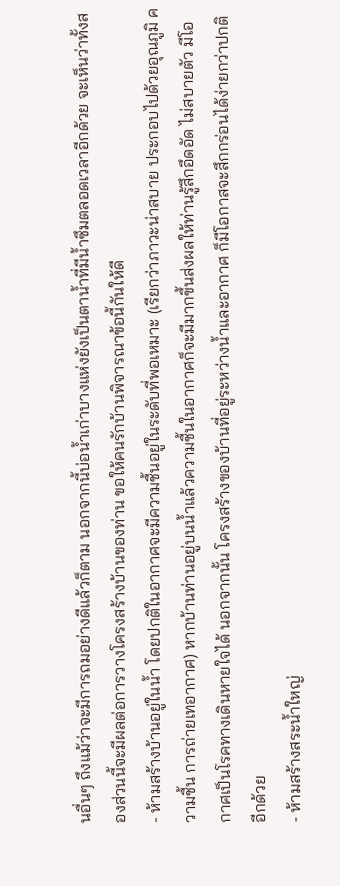นอื่นๆ ถึงแม้ว่าจะมีการถมอย่างดีแล้วก็ตาม นอกจากนี้บ่อน้ำเก่าบางแห่งยังเป็นตาน้ำที่มีน้ำซึมตลอดเวลาอีกด้วย จะเห็นว่าทั้งสองส่วนนี้จะมีผลต่อการวางโครงสร้างบ้านของท่าน ขอให้คนรักบ้านพิจารณาข้อนี้กันให้ดี
- ห้ามสร้างบ้านอยู่ในน้ำ โดยปกติในอากาศจะมีความชื้นอยู่ในระดับที่พอเหมาะ (เรียกว่าภาวะน่าสบาย ประกอบไปด้วยอุณภูมิ ความชื้น การถ่ายเทอากาศ) หากบ้านท่านอยู่บนน้ำแล้วความชื้นในอากาศก็จะมีมากขึ้นส่งผลให้ท่านรู้สึกอึดอัด ไม่สบายตัว มีโอกาศเป็นโรคทางเดินหายใจได้ นอกจากนั้น โครงสร้างของบ้านที่อยู่ระหว่างน้ำและอากาศ ก็มีโอกาสจะสึกกร่อนได้ง่ายกว่าปกติอีกด้วย
- ห้ามสร้างสระน้ำใหญ่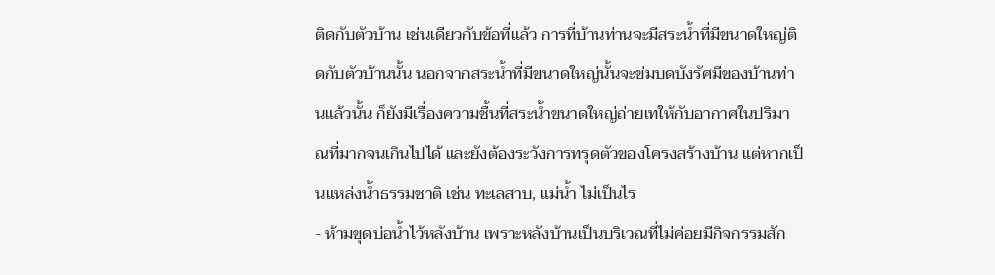ติดกับตัวบ้าน เช่นเดียวกับข้อที่แล้ว การที่บ้านท่านจะมีสระน้ำที่มีขนาดใหญ่ติดกับตัวบ้านนั้น นอกจากสระน้ำที่มีขนาดใหญ่นั้นจะข่มบดบังรัศมีของบ้านท่านแล้วนั้น ก็ยังมีเรื่องความชื้นที่สระน้ำขนาดใหญ่ถ่ายเทให้กับอากาศในปริมาณที่มากจนเกินไปได้ และยังต้องระวังการทรุดตัวของโครงสร้างบ้าน แต่หากเป็นแหล่งน้ำธรรมชาติ เช่น ทะเลสาบ, แม่น้ำ ไม่เป็นไร
- ห้ามขุดบ่อน้ำไว้หลังบ้าน เพราะหลังบ้านเป็นบริเวณที่ไม่ค่อยมีกิจกรรมสัก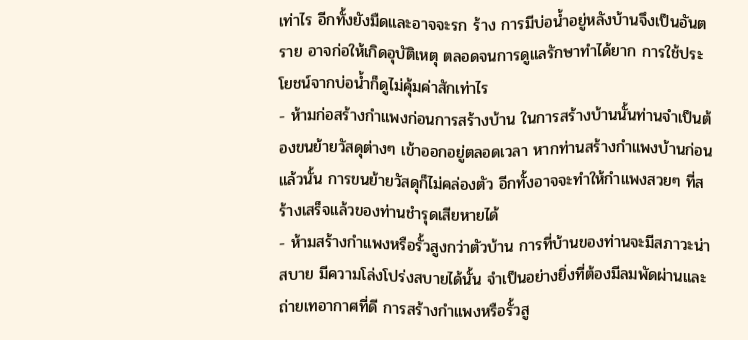เท่าไร อีกทั้งยังมืดและอาจจะรก ร้าง การมีบ่อน้ำอยู่หลังบ้านจึงเป็นอันตราย อาจก่อให้เกิดอุบัติเหตุ ตลอดจนการดูแลรักษาทำได้ยาก การใช้ประโยชน์จากบ่อน้ำก็ดูไม่คุ้มค่าสักเท่าไร
- ห้ามก่อสร้างกำแพงก่อนการสร้างบ้าน ในการสร้างบ้านนั้นท่านจำเป็นต้องขนย้ายวัสดุต่างๆ เข้าออกอยู่ตลอดเวลา หากท่านสร้างกำแพงบ้านก่อนแล้วนั้น การขนย้ายวัสดุก็ไม่คล่องตัว อีกทั้งอาจจะทำให้กำแพงสวยๆ ที่สร้างเสร็จแล้วของท่านชำรุดเสียหายได้
- ห้ามสร้างกำแพงหรือรั้วสูงกว่าตัวบ้าน การที่บ้านของท่านจะมีสภาวะน่าสบาย มีความโล่งโปร่งสบายได้นั้น จำเป็นอย่างยิ่งที่ต้องมีลมพัดผ่านและถ่ายเทอากาศที่ดี การสร้างกำแพงหรือรั้วสู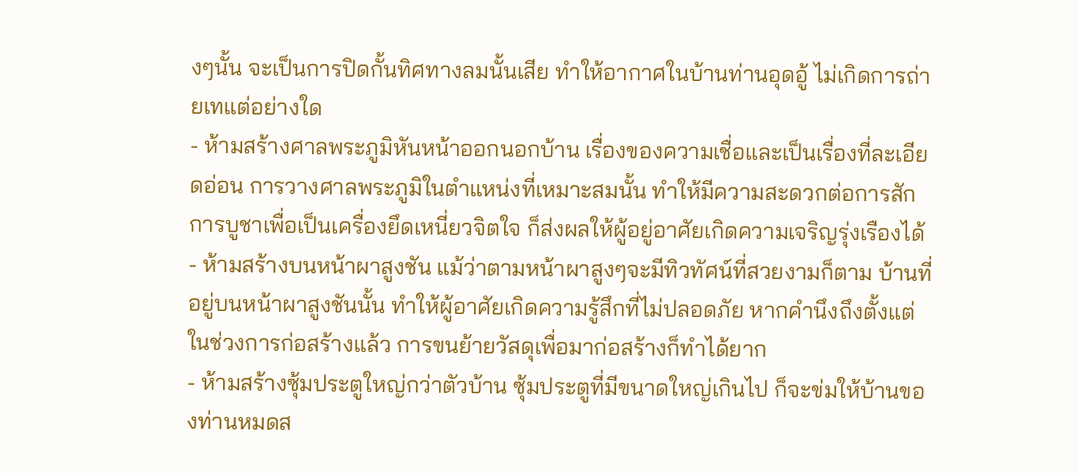งๆนั้น จะเป็นการปิดกั้นทิศทางลมนั้นเสีย ทำให้อากาศในบ้านท่านอุดอู้ ไม่เกิดการถ่ายเทแต่อย่างใด
- ห้ามสร้างศาลพระภูมิหันหน้าออกนอกบ้าน เรื่องของความเชื่อและเป็นเรื่องที่ละเอียดอ่อน การวางศาลพระภูมิในตำแหน่งที่เหมาะสมนั้น ทำให้มีความสะดวกต่อการสักการบูชาเพื่อเป็นเครื่องยึดเหนี่ยวจิตใจ ก็ส่งผลให้ผู้อยู่อาศัยเกิดความเจริญรุ่งเรืองได้
- ห้ามสร้างบนหน้าผาสูงชัน แม้ว่าตามหน้าผาสูงๆจะมีทิวทัศน์ที่สวยงามก็ตาม บ้านที่อยู่บนหน้าผาสูงชันนั้น ทำให้ผู้อาศัยเกิดความรู้สึกที่ไม่ปลอดภัย หากคำนึงถึงตั้งแต่ในช่วงการก่อสร้างแล้ว การขนย้ายวัสดุเพื่อมาก่อสร้างก็ทำได้ยาก
- ห้ามสร้างซุ้มประตูใหญ่กว่าตัวบ้าน ซุ้มประตูที่มีขนาดใหญ่เกินไป ก็จะข่มให้บ้านของท่านหมดส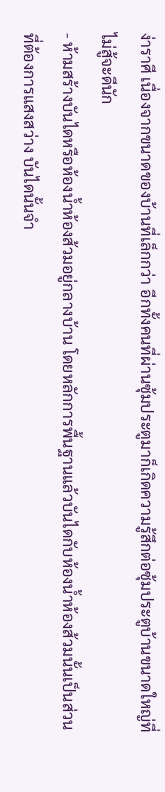ง่าราศี เนื่องจากขนาดของบ้านที่เล็กกว่า อีกทั้งคนที่ผ่านซุ้มประตูมาก็เกิดความรู้สึกต่อซุ้มประตูบ้านขนาดใหญ่ที่ไม่สู้จะดีนัก
- ห้ามสร้างบันไดหรือห้องน้ำห้องส้วมอยู่กลางบ้าน โดยหลักการพื้นฐานแล้วบันไดกับห้องน้ำห้องส้วมนั้นเป็นส่วนที่ต้องการแสงสว่าง บันไดนั้นจำ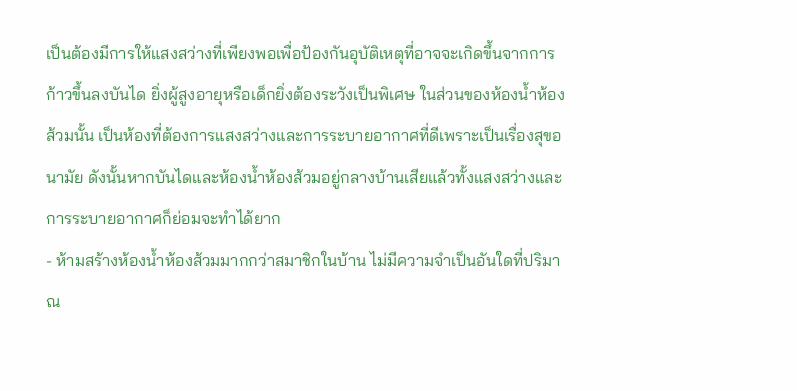เป็นต้องมีการให้แสงสว่างที่เพียงพอเพื่อป้องกันอุบัติเหตุที่อาจจะเกิดขึ้นจากการก้าวขึ้นลงบันได ยิ่งผู้สูงอายุหรือเด็กยิ่งต้องระวังเป็นพิเศษ ในส่วนของห้องน้ำห้องส้วมนั้น เป็นห้องที่ต้องการแสงสว่างและการระบายอากาศที่ดีเพราะเป็นเรื่องสุขอนามัย ดังนั้นหากบันไดและห้องน้ำห้องส้วมอยู่กลางบ้านเสียแล้วทั้งแสงสว่างและการระบายอากาศก็ย่อมจะทำได้ยาก
- ห้ามสร้างห้องน้ำห้องส้วมมากกว่าสมาชิกในบ้าน ไม่มีความจำเป็นอันใดที่ปริมาณ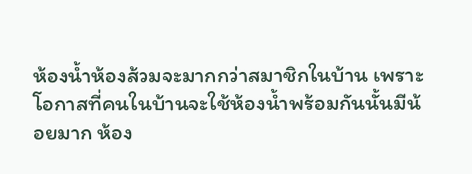ห้องน้ำห้องส้วมจะมากกว่าสมาชิกในบ้าน เพราะโอกาสที่คนในบ้านจะใช้ห้องน้ำพร้อมกันนั้นมีน้อยมาก ห้อง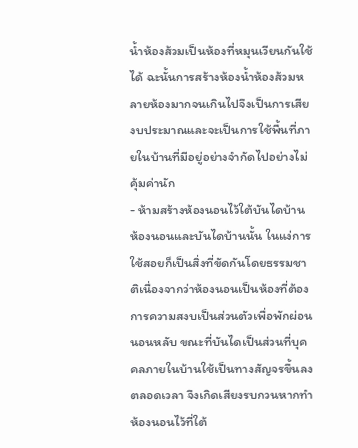น้ำห้องส้วมเป็นห้องที่หมุนเวียนกันใช้ได้ ฉะนั้นการสร้างห้องน้ำห้องส้วมหลายห้องมากจนเกินไปจึงเป็นการเสียงบประมาณและจะเป็นการใช้พื้นที่ภายในบ้านที่มีอยู่อย่างจำกัดไปอย่างไม่คุ้มค่านัก
- ห้ามสร้างห้องนอนไว้ใต้บันไดบ้าน ห้องนอนและบันไดบ้านนั้น ในแง่การใช้สอยก็เป็นสิ่งที่ขัดกันโดยธรรมชาติเนื่องจากว่าห้องนอนเป็นห้องที่ต้องการความสงบเป็นส่วนตัวเพื่อพักผ่อนนอนหลับ ขณะที่บันไดเป็นส่วนที่บุคคลภายในบ้านใช้เป็นทางสัญจรขึ้นลงตลอดเวลา จึงเกิดเสียงรบกวนหากทำห้องนอนไว้ที่ใต้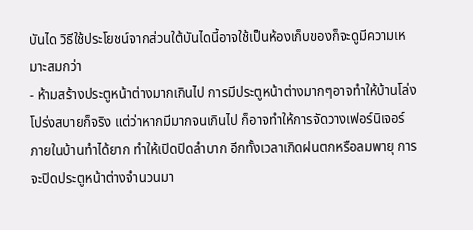บันได วิธีใช้ประโยชน์จากส่วนใต้บันไดนี้อาจใช้เป็นห้องเก็บของก็จะดูมีความเหมาะสมกว่า
- ห้ามสร้างประตูหน้าต่างมากเกินไป การมีประตูหน้าต่างมากๆอาจทำให้บ้านโล่งโปร่งสบายก็จริง แต่ว่าหากมีมากจนเกินไป ก็อาจทำให้การจัดวางเฟอร์นิเจอร์ภายในบ้านทำได้ยาก ทำให้เปิดปิดลำบาก อีกทั้งเวลาเกิดฝนตกหรือลมพายุ การจะปิดประตูหน้าต่างจำนวนมา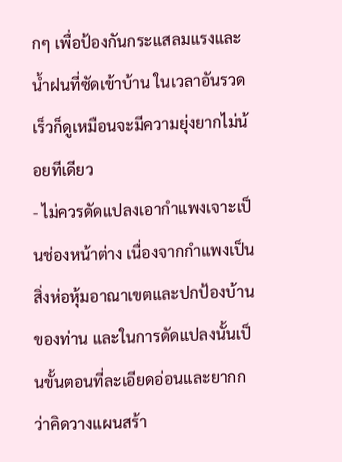กๆ เพื่อป้องกันกระแสลมแรงและน้ำฝนที่ซัดเข้าบ้าน ในเวลาอันรวดเร็วก็ดูเหมือนจะมีความยุ่งยากไม่น้อยทีเดียว
- ไม่ควรดัดแปลงเอากำแพงเจาะเป็นช่องหน้าต่าง เนื่องจากกำแพงเป็นสิ่งห่อหุ้มอาณาเขตและปกป้องบ้านของท่าน และในการดัดแปลงนั้นเป็นขั้นตอนที่ละเอียดอ่อนและยากกว่าคิดวางแผนสร้า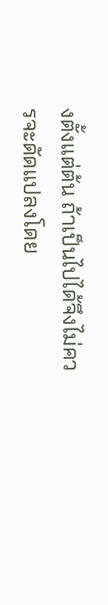งตั้งแต่ต้น ถ้าเป็นไปได้จึงไม่ควรจะดัดแปลงโดย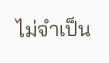ไม่จำเป็น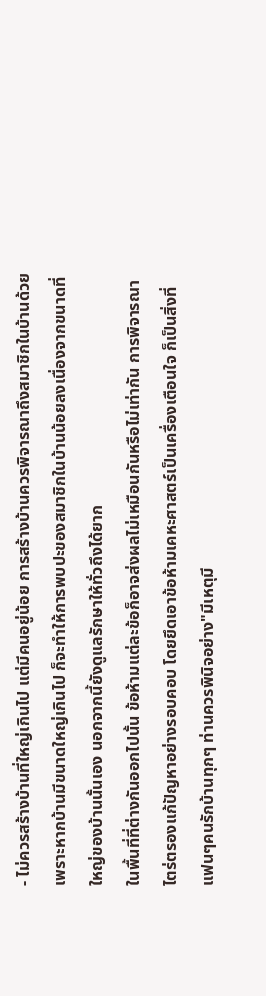- ไม่ควรสร้างบ้านที่ใหญ่เกินไป แต่มีคนอยู่น้อย การสร้างบ้านควรพิจารณาถึงสมาชิกในบ้านด้วยเพราะหากบ้านมีขนาดใหญ่เกินไป ก็จะทำให้การพบปะของสมาชิกในบ้านน้อยลงเนื่องจากขนาดที่ใหญ่ของบ้านนั้นเอง นอกจากนี้ยังดูแลรักษาให้ทั่วถึงได้ยาก
ในพื้นที่ที่ต่างกันออกไปนั้น ข้อห้ามแต่ละข้อก็อาจส่งผลไม่เหมือนกันหรือไม่เท่ากัน การพิจารณาไตร่ตรองแก้ปัญหาอย่างรอบคอบ โดยยึดเอาข้อห้ามเคหะศาสตร์เป็นเครื่องเตือนใจ ก็เป็นสิ่งที่แฟนๆคนรักบ้านทุกๆ ท่านควรพินิจอย่าง"มีเหตุมี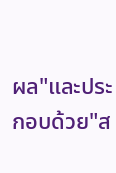ผล"และประกอบด้วย"ส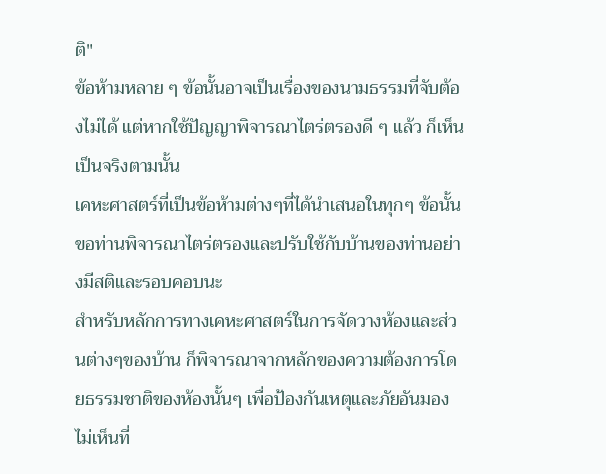ติ"
ข้อห้ามหลาย ๆ ข้อนั้นอาจเป็นเรื่องของนามธรรมที่จับต้องไม่ได้ แต่หากใช้ปัญญาพิจารณาไตร่ตรองดี ๆ แล้ว ก็เห็นเป็นจริงตามนั้น
เคหะศาสตร์ที่เป็นข้อห้ามต่างๆที่ได้นำเสนอในทุกๆ ข้อนั้น ขอท่านพิจารณาไตร่ตรองและปรับใช้กับบ้านของท่านอย่างมีสติและรอบคอบนะ
สำหรับหลักการทางเคหะศาสตร์ในการจัดวางห้องและส่วนต่างๆของบ้าน ก็พิจารณาจากหลักของความต้องการโดยธรรมชาติของห้องนั้นๆ เพื่อป้องกันเหตุและภัยอันมองไม่เห็นที่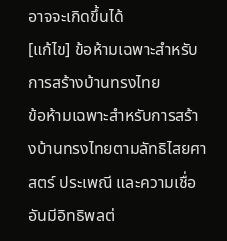อาจจะเกิดขึ้นได้
[แก้ไข] ข้อห้ามเฉพาะสำหรับการสร้างบ้านทรงไทย
ข้อห้ามเฉพาะสำหรับการสร้างบ้านทรงไทยตามลัทธิไสยศาสตร์ ประเพณี และความเชื่ออันมีอิทธิพลต่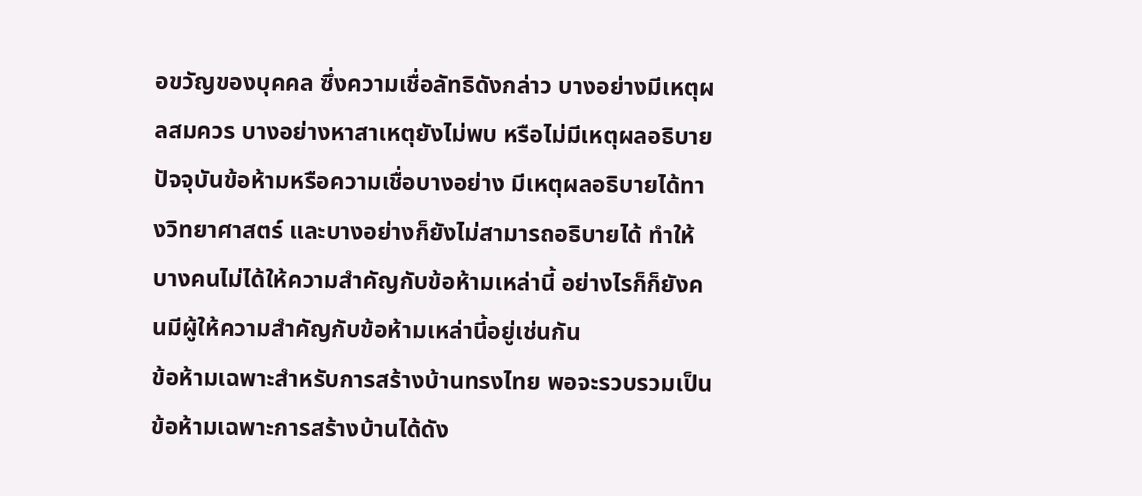อขวัญของบุคคล ซึ่งความเชื่อลัทธิดังกล่าว บางอย่างมีเหตุผลสมควร บางอย่างหาสาเหตุยังไม่พบ หรือไม่มีเหตุผลอธิบาย
ปัจจุบันข้อห้ามหรือความเชื่อบางอย่าง มีเหตุผลอธิบายได้ทางวิทยาศาสตร์ และบางอย่างก็ยังไม่สามารถอธิบายได้ ทำให้บางคนไม่ได้ให้ความสำคัญกับข้อห้ามเหล่านี้ อย่างไรก็ก็ยังคนมีผู้ให้ความสำคัญกับข้อห้ามเหล่านี้อยู่เช่นกัน
ข้อห้ามเฉพาะสำหรับการสร้างบ้านทรงไทย พอจะรวบรวมเป็นข้อห้ามเฉพาะการสร้างบ้านได้ดัง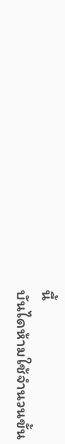นี้
บันไดห้ามใช้จำนวนขั้น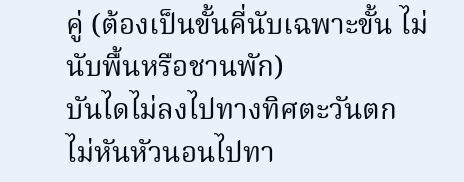คู่ (ต้องเป็นขั้นคี่นับเฉพาะขั้น ไม่นับพื้นหรือชานพัก)
บันไดไม่ลงไปทางทิศตะวันตก
ไม่หันหัวนอนไปทา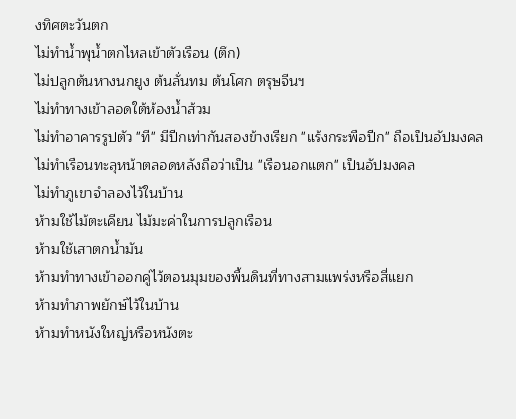งทิศตะวันตก
ไม่ทำน้ำพุน้ำตกไหลเข้าตัวเรือน (ตึก)
ไม่ปลูกต้นหางนกยูง ต้นลั่นทม ต้นโศก ตรุษจีนฯ
ไม่ทำทางเข้าลอดใต้ห้องน้ำส้วม
ไม่ทำอาคารรูปตัว "ที" มีปีกเท่ากันสองข้างเรียก "แร้งกระพือปีก" ถือเป็นอัปมงคล
ไม่ทำเรือนทะลุหน้าตลอดหลังถือว่าเป็น "เรือนอกแตก" เป็นอัปมงคล
ไม่ทำภูเขาจำลองไว้ในบ้าน
ห้ามใช้ไม้ตะเคียน ไม้มะค่าในการปลูกเรือน
ห้ามใช้เสาตกน้ำมัน
ห้ามทำทางเข้าออกคู่ไว้ตอนมุมของพื้นดินที่ทางสามแพร่งหรือสี่แยก
ห้ามทำภาพยักษ์ไว้ในบ้าน
ห้ามทำหนังใหญ่หรือหนังตะ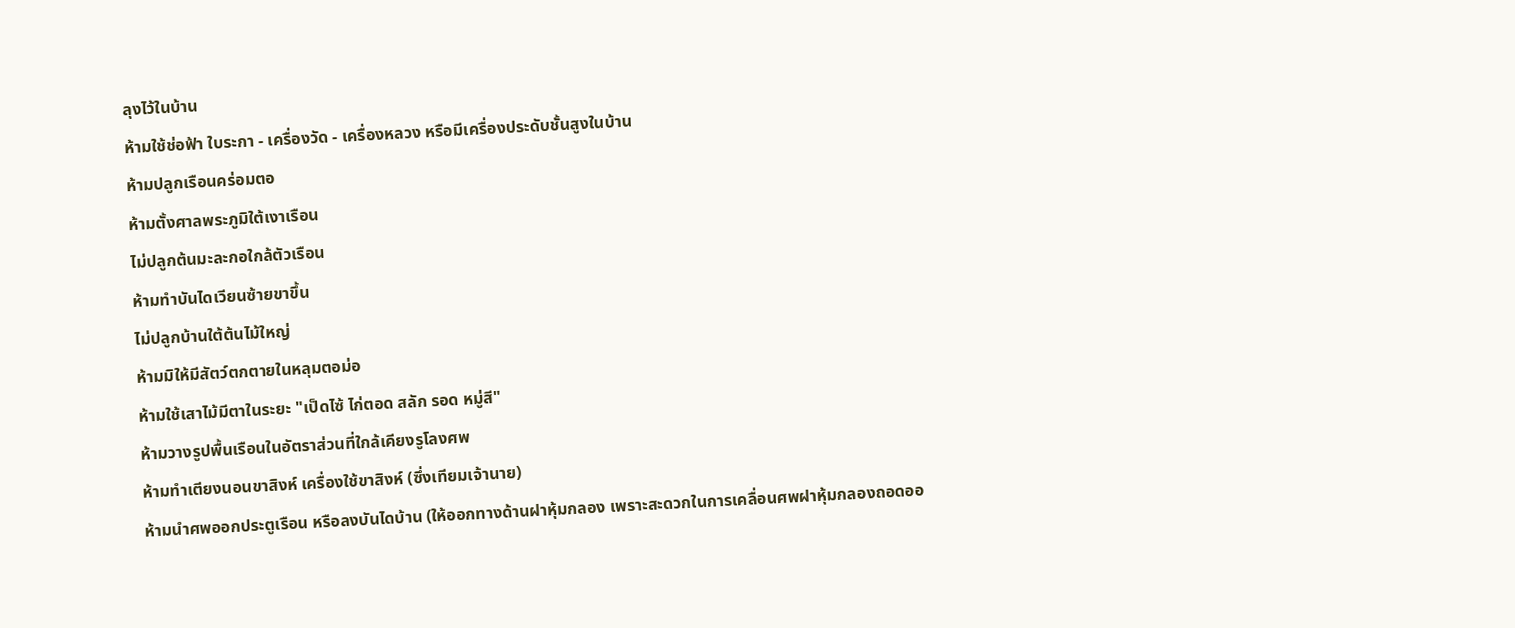ลุงไว้ในบ้าน
ห้ามใช้ช่อฟ้า ใบระกา - เครื่องวัด - เครื่องหลวง หรือมีเครื่องประดับชั้นสูงในบ้าน
ห้ามปลูกเรือนคร่อมตอ
ห้ามตั้งศาลพระภูมิใต้เงาเรือน
ไม่ปลูกต้นมะละกอใกล้ตัวเรือน
ห้ามทำบันไดเวียนซ้ายขาขึ้น
ไม่ปลูกบ้านใต้ต้นไม้ใหญ่
ห้ามมิให้มีสัตว์ตกตายในหลุมตอม่อ
ห้ามใช้เสาไม้มีตาในระยะ "เป็ดไซ้ ไก่ตอด สลัก รอด หมู่สี"
ห้ามวางรูปพื้นเรือนในอัตราส่วนที่ใกล้เคียงรูโลงศพ
ห้ามทำเตียงนอนขาสิงห์ เครื่องใช้ขาสิงห์ (ซึ่งเทียมเจ้านาย)
ห้ามนำศพออกประตูเรือน หรือลงบันไดบ้าน (ให้ออกทางด้านฝาหุ้มกลอง เพราะสะดวกในการเคลื่อนศพฝาหุ้มกลองถอดออ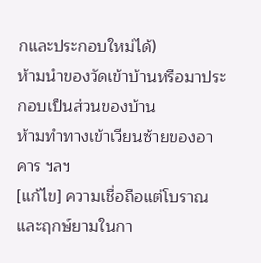กและประกอบใหม่ได้)
ห้ามนำของวัดเข้าบ้านหรือมาประกอบเป็นส่วนของบ้าน
ห้ามทำทางเข้าเวียนซ้ายของอาคาร ฯลฯ
[แก้ไข] ความเชื่อถือแต่โบราณและฤกษ์ยามในกา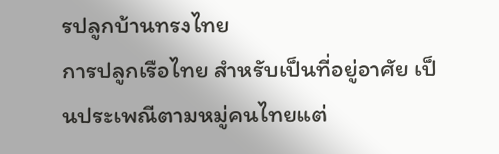รปลูกบ้านทรงไทย
การปลูกเรือไทย สำหรับเป็นที่อยู่อาศัย เป็นประเพณีตามหมู่คนไทยแต่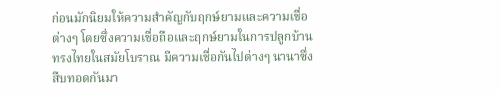ก่อนมักนิยมให้ความสำคัญกับฤกษ์ยามและความเชื่อต่างๆ โดยซึ่งความเชื่อถือและฤกษ์ยามในการปลูกบ้านทรงไทยในสมัยโบราณ มีความเชื่อกันไปต่างๆ นานาซึ่งสืบทอดกันมา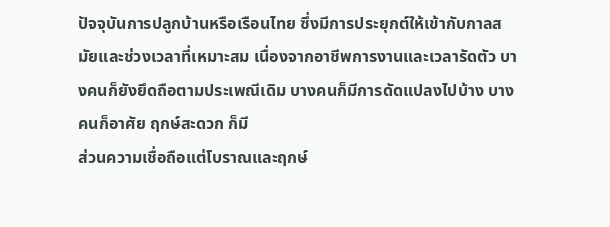ปัจจุบันการปลูกบ้านหรือเรือนไทย ซึ่งมีการประยุกต์ให้เข้ากับกาลสมัยและช่วงเวลาที่เหมาะสม เนื่องจากอาชีพการงานและเวลารัดตัว บางคนก็ยังยึดถือตามประเพณีเดิม บางคนก็มีการดัดแปลงไปบ้าง บางคนก็อาศัย ฤกษ์สะดวก ก็มี
ส่วนความเชื่อถือแต่โบราณและฤกษ์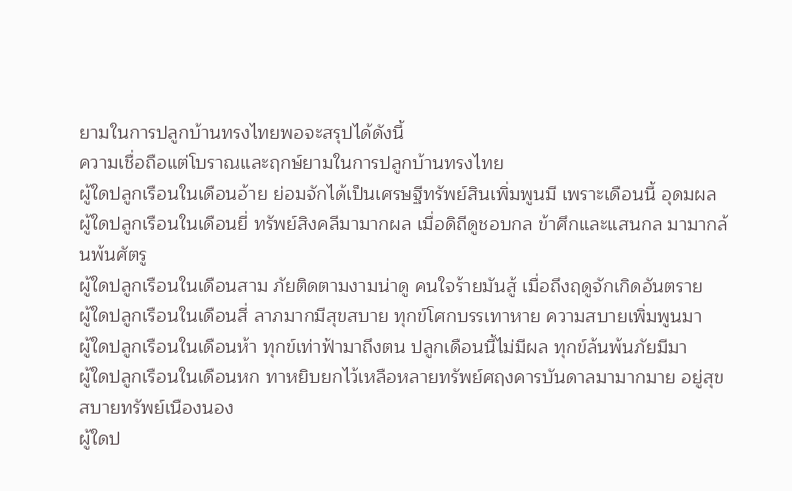ยามในการปลูกบ้านทรงไทยพอจะสรุปได้ดังนี้
ความเชื่อถือแต่โบราณและฤกษ์ยามในการปลูกบ้านทรงไทย
ผู้ใดปลูกเรือนในเดือนอ้าย ย่อมจักได้เป็นเศรษฐีทรัพย์สินเพิ่มพูนมี เพราะเดือนนี้ อุดมผล
ผู้ใดปลูกเรือนในเดือนยี่ ทรัพย์สิงคลีมามากผล เมื่อดิถีดูชอบกล ข้าศึกและแสนกล มามากล้นพ้นศัตรู
ผู้ใดปลูกเรือนในเดือนสาม ภัยติดตามงามน่าดู คนใจร้ายมันสู้ เมื่อถึงฤดูจักเกิดอันตราย
ผู้ใดปลูกเรือนในเดือนสี่ ลาภมากมีสุขสบาย ทุกข์โศกบรรเทาหาย ความสบายเพิ่มพูนมา
ผู้ใดปลูกเรือนในเดือนห้า ทุกข์เท่าฟ้ามาถึงตน ปลูกเดือนนี้ไม่มีผล ทุกข์ล้นพ้นภัยมีมา
ผู้ใดปลูกเรือนในเดือนหก ทาหยิบยกไว้เหลือหลายทรัพย์ศฤงคารบันดาลมามากมาย อยู่สุขสบายทรัพย์เนืองนอง
ผู้ใดป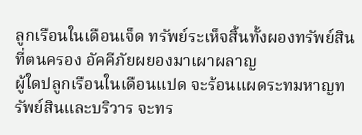ลูกเรือนในเดือนเจ็ด ทรัพย์ระเห็จสิ้นทั้งผองทรัพย์สินที่ตนครอง อัคคีภัยผยองมาเผาผลาญ
ผู้ใดปลูกเรือนในเดือนแปด จะร้อนแผดระทมหาญทรัพย์สินและบริวาร จะทร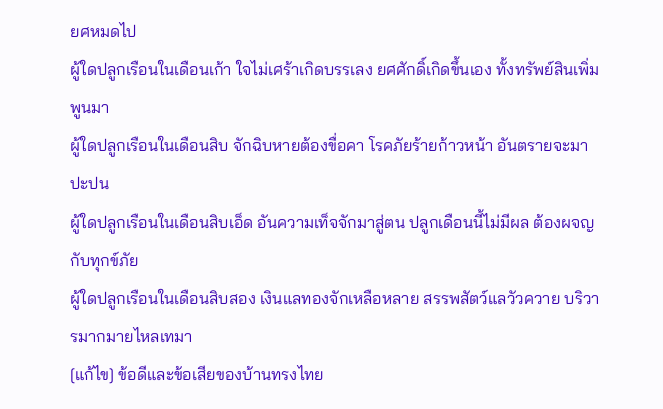ยศหมดไป
ผู้ใดปลูกเรือนในเดือนเก้า ใจไม่เศร้าเกิดบรรเลง ยศศักดิ์เกิดขึ้นเอง ทั้งทรัพย์สินเพิ่มพูนมา
ผู้ใดปลูกเรือนในเดือนสิบ จักฉิบหายต้องขื่อคา โรคภัยร้ายก้าวหน้า อันตรายจะมาปะปน
ผู้ใดปลูกเรือนในเดือนสิบเอ็ด อันความเท็จจักมาสู่ตน ปลูกเดือนนี้ไม่มีผล ต้องผจญกับทุกข์ภัย
ผู้ใดปลูกเรือนในเดือนสิบสอง เงินแลทองจักเหลือหลาย สรรพสัตว์แลวัวควาย บริวารมากมายไหลเทมา
[แก้ไข] ข้อดีและข้อเสียของบ้านทรงไทย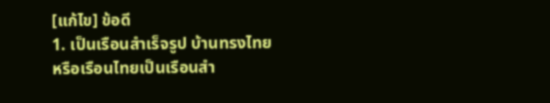[แก้ไข] ข้อดี
1. เป็นเรือนสำเร็จรูป บ้านทรงไทยหรือเรือนไทยเป็นเรือนสำ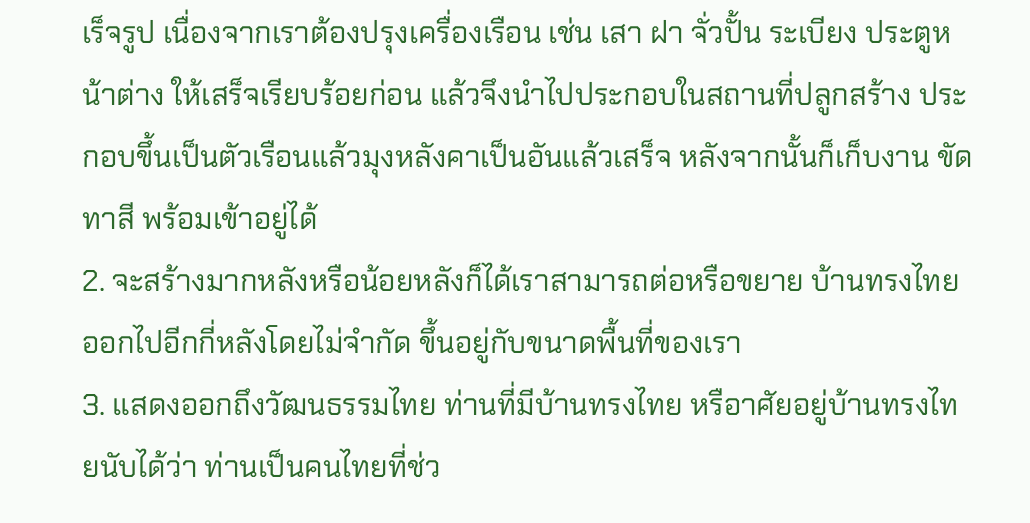เร็จรูป เนื่องจากเราต้องปรุงเครื่องเรือน เช่น เสา ฝา จั่วปั้น ระเบียง ประตูหน้าต่าง ให้เสร็จเรียบร้อยก่อน แล้วจึงนำไปประกอบในสถานที่ปลูกสร้าง ประกอบขึ้นเป็นตัวเรือนแล้วมุงหลังคาเป็นอันแล้วเสร็จ หลังจากนั้นก็เก็บงาน ขัด ทาสี พร้อมเข้าอยู่ได้
2. จะสร้างมากหลังหรือน้อยหลังก็ได้เราสามารถต่อหรือขยาย บ้านทรงไทยออกไปอีกกี่หลังโดยไม่จำกัด ขึ้นอยู่กับขนาดพื้นที่ของเรา
3. แสดงออกถึงวัฒนธรรมไทย ท่านที่มีบ้านทรงไทย หรือาศัยอยู่บ้านทรงไทยนับได้ว่า ท่านเป็นคนไทยที่ช่ว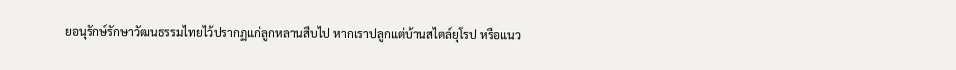ยอนุรักษ์รักษาวัฒนธรรมไทยไว้ปรากฏแก่ลูกหลานสืบไป หากเราปลูกแต่บ้านสไตล์ยุโรป หรือแนว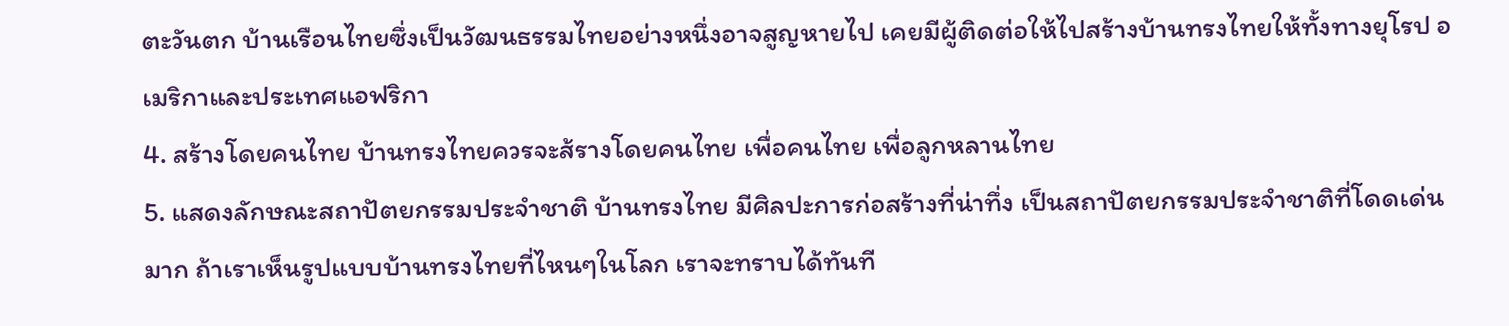ตะวันตก บ้านเรือนไทยซึ่งเป็นวัฒนธรรมไทยอย่างหนึ่งอาจสูญหายไป เคยมีผู้ติดต่อให้ไปสร้างบ้านทรงไทยให้ทั้งทางยุโรป อเมริกาและประเทศแอฟริกา
4. สร้างโดยคนไทย บ้านทรงไทยควรจะส้รางโดยคนไทย เพื่อคนไทย เพื่อลูกหลานไทย
5. แสดงลักษณะสถาปัตยกรรมประจำชาติ บ้านทรงไทย มีศิลปะการก่อสร้างที่น่าทึ่ง เป็นสถาปัตยกรรมประจำชาติที่โดดเด่นมาก ถ้าเราเห็นรูปแบบบ้านทรงไทยที่ไหนๆในโลก เราจะทราบได้ทันที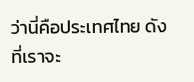ว่านี่คือประเทศไทย ดังที่เราจะ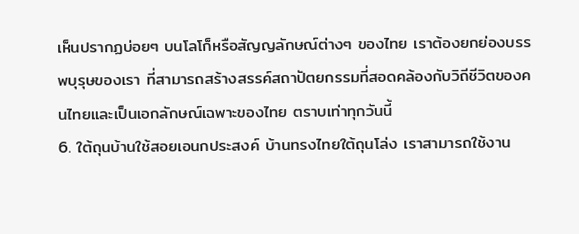เห็นปรากฏบ่อยๆ บนโลโก็หรือสัญญลักษณ์ต่างๆ ของไทย เราต้องยกย่องบรรพบุรุษของเรา ที่สามารถสร้างสรรค์สถาปัตยกรรมที่สอดคล้องกับวิถีชีวิตของคนไทยและเป็นเอกลักษณ์เฉพาะของไทย ตราบเท่าทุกวันนี้
6. ใต้ถุนบ้านใช้สอยเอนกประสงค์ บ้านทรงไทยใต้ถุนโล่ง เราสามารถใช้งาน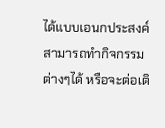ได้แบบเอนกประสงค์ สามารถทำกิจกรรมต่างๆได้ หรือจะต่อเติ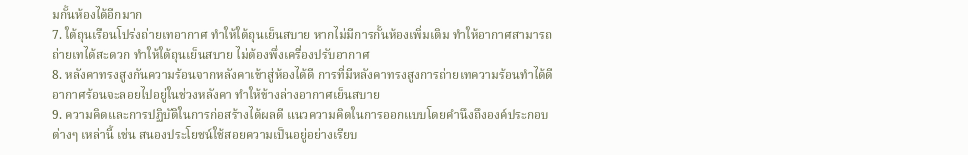มกั้นห้องได้อีกมาก
7. ใต้ถุนเรือนโปร่งถ่ายเทอากาศ ทำให้ใต้ถุนเย็นสบาย หากไม่มีการกั้นห้องเพิ่มเติม ทำให้อากาศสามารถถ่ายเทได้สะดวก ทำให้ใต้ถุนเย็นสบาย ไม่ต้องพึ่งเครื่องปรับอากาศ
8. หลังคาทรงสูงกันความร้อนจากหลังคาเข้าสู่ห้องได้ดี การที่มีหลังคาทรงสูงการถ่ายเทความร้อนทำได้ดี อากาศร้อนจะลอยไปอยู่ในช่วงหลังคา ทำให้ข้างล่างอากาศเย็นสบาย
9. ความคิดและการปฏิบัติในการก่อสร้างได้ผลดี แนวความคิดในการออกแบบโดยคำนึงถึงองค์ประกอบต่างๆ เหล่านี้ เช่น สนองประโยชน์ใช้สอยความเป็นอยู่อย่างเรียบ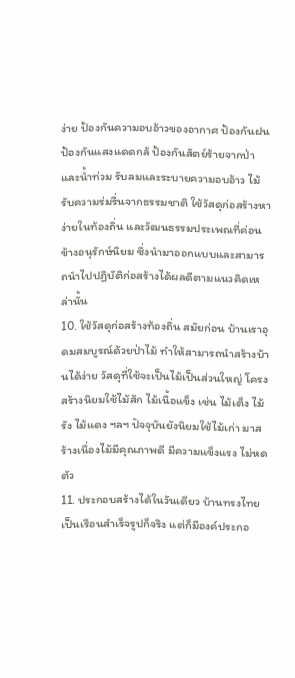ง่าย ป้องกันความอบอ้าวของอากาศ ป้องกันฝน ป้องกันแสงแดดกล้ ป้องกันสัตย์ร้ายจากป่าและน้ำท่วม รับลมและระบายความอบอ้าว ไม้รับความร่มรื่นจากธรรมชาติ ใช้วัสดุก่อสร้างหาง่ายในท้องถิ่น และวัฒนธรรมประเพณที่ค่อนข้างอนุรักษ์นิยม ซึ่งนำมาออกแบบและสามารถนำไปปฏิบัติก่อสร้างได้ผลดีตามแนวคิดเหล่านั้น
10. ใช้วัสดุก่อสร้างท้องถิ่น สมัยก่อน บ้านเราอุดมสมบูรณ์ด้วยป่าไม้ ทำให้สามารถนำสร้างบ้านได้ง่าย วัสดุที่ใช้จะเป็นไม้เป็นส่วนใหญ่ โครงสร้างนิยมใช้ไม้สัก ไม้เนื้อแข็ง เช่น ไม้เต็ง ไม้รัง ไม้แดง ฯลฯ ปัจจุบันยังนิยมใช้ไม้เก่า มาสร้างเนื่องไม้มีคุณภาพดี มีความแข็งแรง ไม่หดตัว
11. ประกอบสร้างได้ในวันเดียว บ้านทรงไทยเป็นเรือนสำเร็จรูปก็จริง แต่ก็มีองค์ประกอ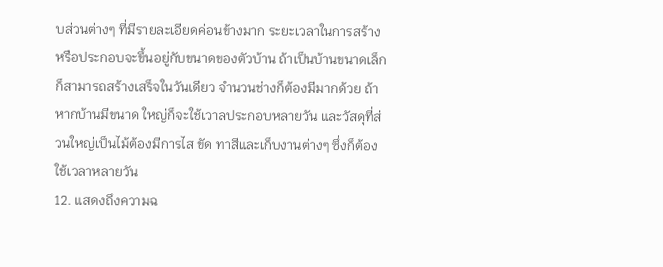บส่วนต่างๆ ที่มีรายละเอียดค่อนข้างมาก ระยะเวลาในการสร้างหรือประกอบจะขึ้นอยู่กับขนาดของตัวบ้าน ถ้าเป็นบ้านขนาดเล็กก็สามารถสร้างเสร็จในวันเดียว จำนวนช่างก็ต้องมีมากด้วย ถ้าหากบ้านมีขนาด ใหญ่ก็จะใช้เวาลประกอบหลายวัน และวัสดุที่ส่วนใหญ่เป็นไม้ต้องมีการไส ขัด ทาสีและเก็บงานต่างๆ ซึ่งก็ต้องใช้เวลาหลายวัน
12. แสดงถึงความฉ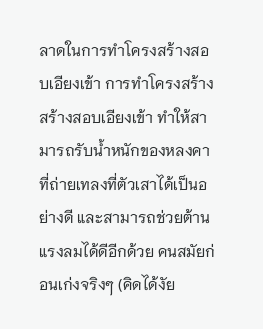ลาดในการทำโครงสร้างสอบเอียงเข้า การทำโครงสร้างสร้างสอบเอียงเข้า ทำให้สามารถรับน้ำหนักของหลงคาที่ถ่ายเทลงที่ตัวเสาได้เป็นอย่างดี และสามารถช่วยต้านแรงลมได้ดีอีกด้วย คนสมัยก่อนเก่งจริงๆ (คิดได้งัย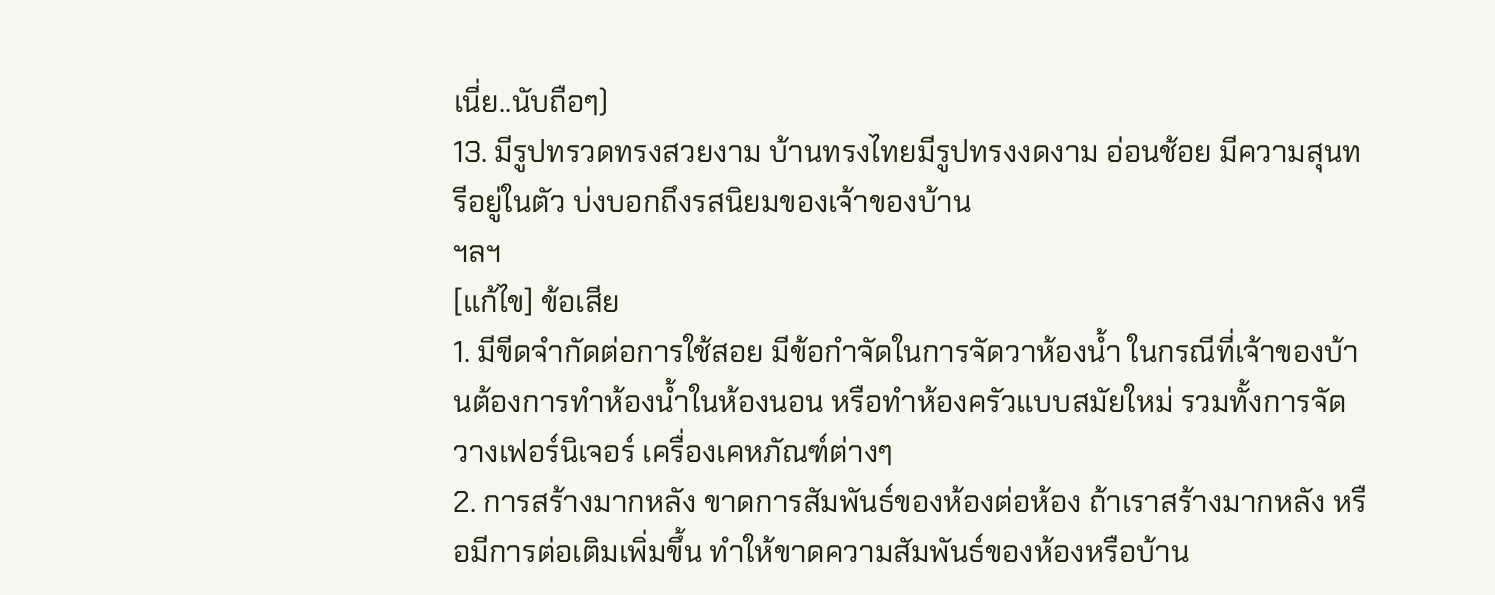เนี่ย..นับถือๆ)
13. มีรูปทรวดทรงสวยงาม บ้านทรงไทยมีรูปทรงงดงาม อ่อนช้อย มีความสุนทรีอยู่ในตัว บ่งบอกถึงรสนิยมของเจ้าของบ้าน
ฯลฯ
[แก้ไข] ข้อเสีย
1. มีขีดจำกัดต่อการใช้สอย มีข้อกำจัดในการจัดวาห้องน้ำ ในกรณีที่เจ้าของบ้านต้องการทำห้องน้ำในห้องนอน หรือทำห้องครัวแบบสมัยใหม่ รวมทั้งการจัดวางเฟอร์นิเจอร์ เครื่องเคหภัณฑ์ต่างๆ
2. การสร้างมากหลัง ขาดการสัมพันธ์ของห้องต่อห้อง ถ้าเราสร้างมากหลัง หรือมีการต่อเติมเพิ่มขึ้น ทำให้ขาดความสัมพันธ์ของห้องหรือบ้าน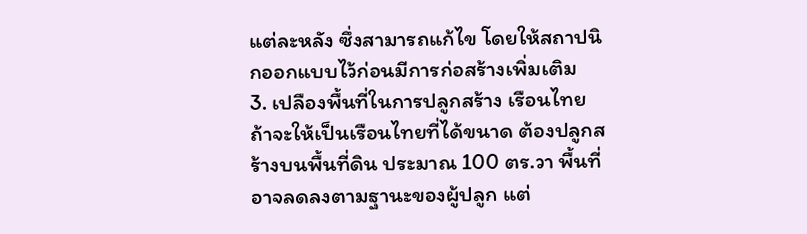แต่ละหลัง ซึ่งสามารถแก้ไข โดยให้สถาปนิกออกแบบไว้ก่อนมีการก่อสร้างเพิ่มเติม
3. เปลืองพื้นที่ในการปลูกสร้าง เรือนไทย ถ้าจะให้เป็นเรือนไทยที่ได้ขนาด ต้องปลูกสร้างบนพื้นที่ดิน ประมาณ 100 ตร.วา พื้นที่อาจลดลงตามฐานะของผู้ปลูก แต่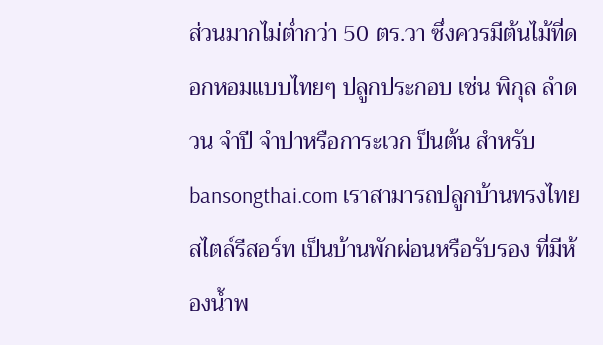ส่วนมากไม่ต่ำกว่า 50 ตร.วา ซึ่งควรมีต้นไม้ที่ดอกหอมแบบไทยๆ ปลูกประกอบ เช่น พิกุล ลำดวน จำปี จำปาหรือการะเวก ป็นต้น สำหรับ bansongthai.com เราสามารถปลูกบ้านทรงไทยสไตล์รีสอร์ท เป็นบ้านพักผ่อนหรือรับรอง ที่มีห้องน้ำพ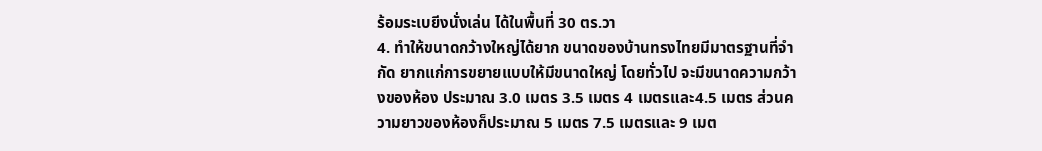ร้อมระเบยีงนั่งเล่น ได้ในพื้นที่ 30 ตร.วา
4. ทำให้ขนาดกว้างใหญ่ได้ยาก ขนาดของบ้านทรงไทยมีมาตรฐานที่จำกัด ยากแก่การขยายแบบให้มีขนาดใหญ่ โดยทั่วไป จะมีขนาดความกว้างของห้อง ประมาณ 3.0 เมตร 3.5 เมตร 4 เมตรและ4.5 เมตร ส่วนความยาวของห้องก็ประมาณ 5 เมตร 7.5 เมตรและ 9 เมต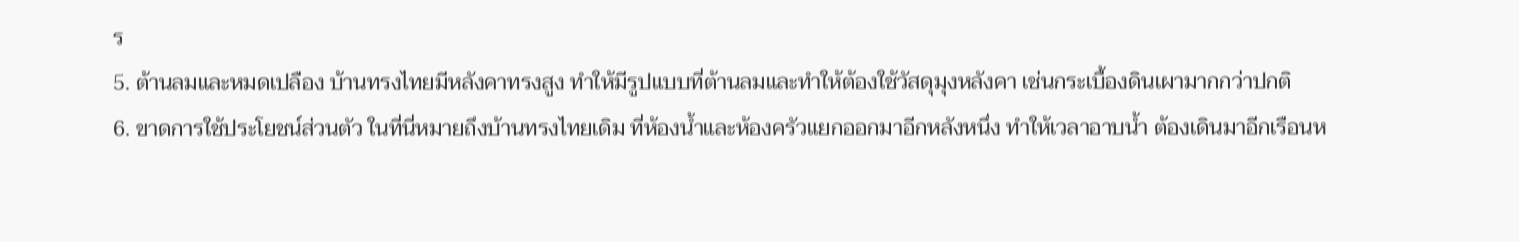ร
5. ต้านลมและหมดเปลือง บ้านทรงไทยมีหลังคาทรงสูง ทำให้มีรูปแบบที่ต้านลมและทำให้ต้องใช้วัสดุมุงหลังคา เช่นกระเบื้องดินเผามากกว่าปกติ
6. ขาดการใช้ประโยชน์ส่วนตัว ในที่นี่หมายถึงบ้านทรงไทยเดิม ที่ห้องน้ำและห้องครัวแยกออกมาอีกหลังหนึ่ง ทำให้เวลาอาบน้ำ ต้องเดินมาอีกเรือนห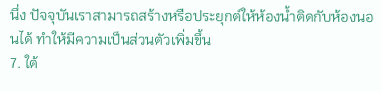นึ่ง ปัจจุบันเราสามารถสร้างหรือประยุกต์ให้ห้องน้ำติดกับห้องนอนได้ ทำให้มีความเป็นส่วนตัวเพิ่มขึ้น
7. ใต้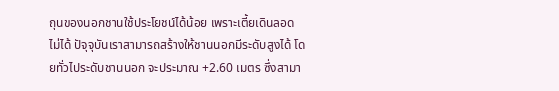ถุนของนอกชานใช้ประโยชน์ได้น้อย เพราะเตี้ยเดินลอดไม่ได้ ปัจุจุบันเราสามารถสร้างให้ชานนอกมีระดับสูงได้ โดยทั่วไประดับชานนอก จะประมาณ +2.60 เมตร ซึ่งสามา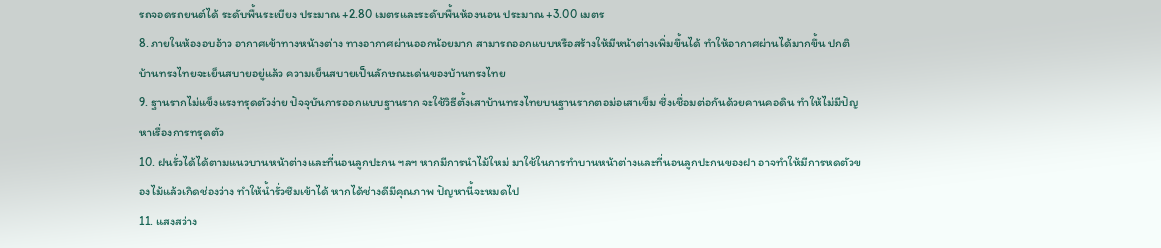รถจอดรถยนต์ได้ ระดับพื้นระเบียง ประมาณ +2.80 เมตรและระดับพื้นห้องนอน ประมาณ +3.00 เมตร
8. ภายในห้องอบอ้าว อากาศเข้าทางหน้างต่าง ทางอากาศผ่านออกน้อยมาก สามารถออกแบบหรือสร้างให้มีหน้าต่างเพิ่มขึ้นได้ ทำให้อากาศผ่านได้มากขึ้น ปกติบ้านทรงไทยจะเย็นสบายอยู่แล้ว ความเย็นสบายเป็นลักษณะเด่นของบ้านทรงไทย
9. ฐานรากไม่แข็งแรงทรุดตัวง่าย ปัจจุบันการออกแบบฐานราก จะใช้วิธีตั้งเสาบ้านทรงไทยบนฐานรากตอม่อเสาเข็ม ซึ่งเชื่อมต่อกันด้วยคานคอดิน ทำให้ไม่มีปัญหาเรื่องการทรุดตัว
10. ฝนรั่วได้ได้ตามแนวบานหน้าต่างและที่นอนลูกปะกน ฯลฯ หากมีการนำไม้ใหม่ มาใช้ในการทำบานหน้าต่างและที่นอนลูกปะกนของฝา อาจทำให้มีการหดตัวของไม้แล้วเกิดช่องว่าง ทำให้น้ำรั่วซึมเข้าได้ หากได้ช่างดีมีคุณภาพ ปัญหานี้จะหมดไป
11. แสงสว่าง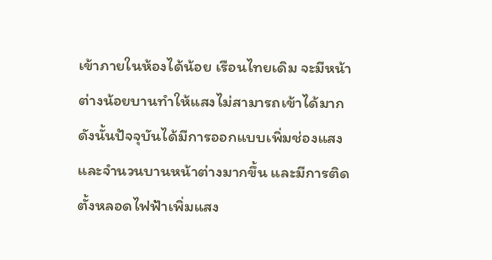เข้าภายในห้องได้น้อย เรือนไทยเดิม จะมีหน้าต่างน้อยบานทำให้แสงไม่สามารถเข้าได้มาก ดังนั้นปัจจุบันได้มีการออกแบบเพิ่มช่องแสงและจำนวนบานหน้าต่างมากขึ้น และมีการติดตั้งหลอดไฟฟ้าเพิ่มแสง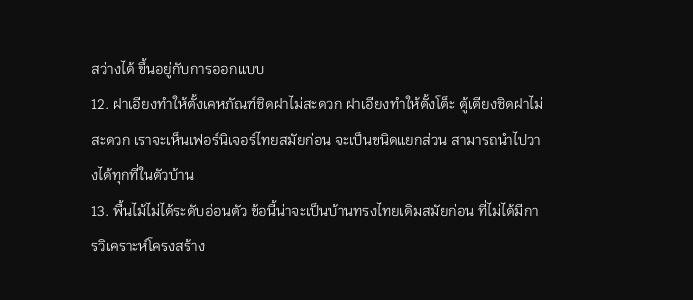สว่างได้ ขึ้นอยู่กับการออกแบบ
12. ฝาเอียงทำให้ตั้งเคหภัณฑ์ชิดฝาไม่สะดวก ฝาเอียงทำให้ตั้งโต็ะ ตู้เตียงชิดฝาไม่สะดวก เราจะเห็นเฟอร์นิเจอร์ไทยสมัยก่อน จะเป็นขนิดแยกส่วน สามารถนำไปวางได้ทุกที่ในตัวบ้าน
13. พื้นไม้ไม่ได้ระดับอ่อนตัว ข้อนี้น่าจะเป็นบ้านทรงไทยเดิมสมัยก่อน ที่ไม่ได้มีการวิเคราะห์โครงสร้าง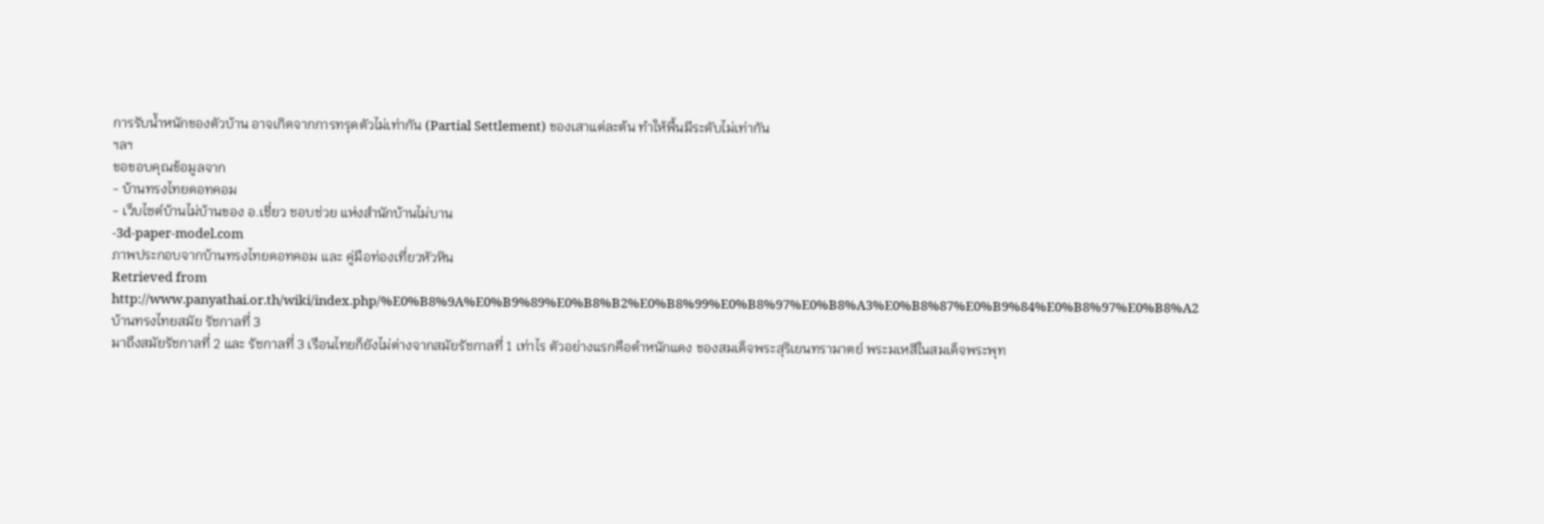การรับน้ำหนักของตัวบ้าน อาจเกิดจากการทรุดตัวไม่เท่ากัน (Partial Settlement) ของเสาแต่ละต้น ทำให้พื้นมีระดับไม่เท่ากัน
ฯลฯ
ขอขอบคุณข้อมูลจาก
- บ้านทรงไทยดอทคอม
- เว็บไซต์บ้านไม่บ้านของ อ.เชี่ยว ชอบช่วย แห่งสำนักบ้านไม่บาน
-3d-paper-model.com
ภาพประกอบจากบ้านทรงไทยดอทคอม และ คู่มือท่องเที่ยวหัวหิน
Retrieved from http://www.panyathai.or.th/wiki/index.php/%E0%B8%9A%E0%B9%89%E0%B8%B2%E0%B8%99%E0%B8%97%E0%B8%A3%E0%B8%87%E0%B9%84%E0%B8%97%E0%B8%A2
บ้านทรงไทยสมัย รัชกาลที่ 3
มาถึงสมัยรัชกาลที่ 2 และ รัชกาลที่ 3 เรือนไทยก็ยังไม่ต่างจากสมัยรัชกาลที่ 1 เท่าไร ตัวอย่างแรกคือตำหนักแดง ของสมเด็จพระสุริเยนทรามาตย์ พระมเหสีในสมเด็จพระพุท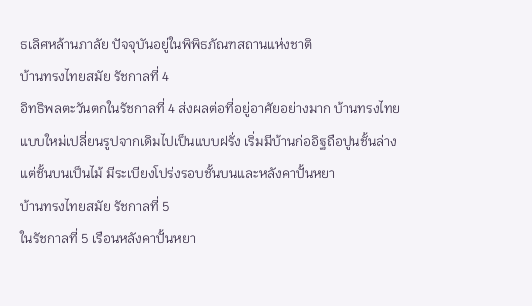ธเลิศหล้านภาลัย ปัจจุบันอยู่ในพิพิธภัณฑสถานแห่งชาติ
บ้านทรงไทยสมัย รัชกาลที่ 4
อิทธิพลตะวันตกในรัชกาลที่ 4 ส่งผลต่อที่อยู่อาศัยอย่างมาก บ้านทรงไทยแบบใหม่เปลี่ยนรูปจากเดิมไปเป็นแบบฝรั่ง เริ่มมีบ้านก่ออิฐถือปูนชั้นล่างแต่ชั้นบนเป็นไม้ มีระเบียงโปร่งรอบชั้นบนและหลังคาปั้นหยา
บ้านทรงไทยสมัย รัชกาลที่ 5
ในรัชกาลที่ 5 เรือนหลังคาปั้นหยา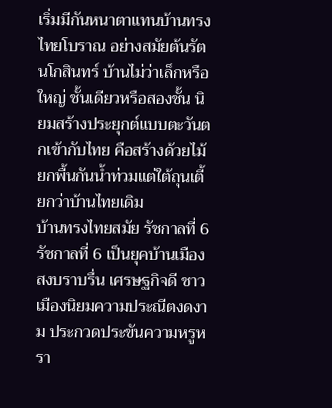เริ่มมีกันหนาตาแทนบ้านทรงไทยโบราณ อย่างสมัยต้นรัตนโกสินทร์ บ้านไม่ว่าเล็กหรือใหญ่ ชั้นเดียวหรือสองชั้น นิยมสร้างประยุกต์แบบตะวันตกเข้ากับไทย คือสร้างด้วยไม้ ยกพื้นกันน้ำท่วมแต่ใต้ถุนเตี้ยกว่าบ้านไทยเดิม
บ้านทรงไทยสมัย รัชกาลที่ 6
รัชกาลที่ 6 เป็นยุคบ้านเมืองสงบราบรื่น เศรษฐกิจดี ชาวเมืองนิยมความประณีตงดงาม ประกวดประขันความหรูหรา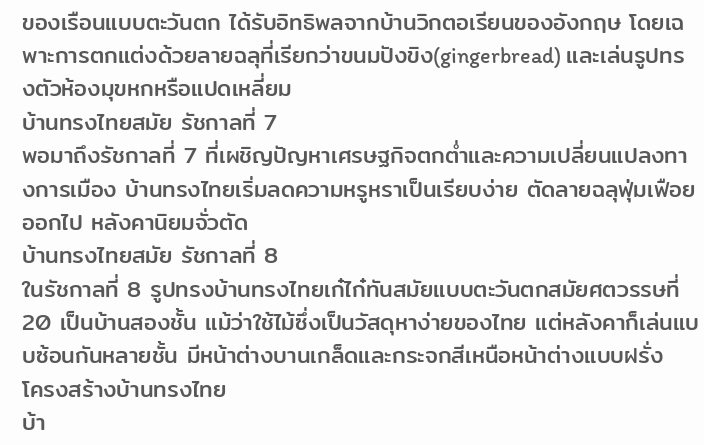ของเรือนแบบตะวันตก ได้รับอิทธิพลจากบ้านวิกตอเรียนของอังกฤษ โดยเฉพาะการตกแต่งด้วยลายฉลุที่เรียกว่าขนมปังขิง(gingerbread) และเล่นรูปทรงตัวห้องมุขหกหรือแปดเหลี่ยม
บ้านทรงไทยสมัย รัชกาลที่ 7
พอมาถึงรัชกาลที่ 7 ที่เผชิญปัญหาเศรษฐกิจตกต่ำและความเปลี่ยนแปลงทางการเมือง บ้านทรงไทยเริ่มลดความหรูหราเป็นเรียบง่าย ตัดลายฉลุฟุ่มเฟือยออกไป หลังคานิยมจั่วตัด
บ้านทรงไทยสมัย รัชกาลที่ 8
ในรัชกาลที่ 8 รูปทรงบ้านทรงไทยเก๋ไก๋ทันสมัยแบบตะวันตกสมัยศตวรรษที่ 20 เป็นบ้านสองชั้น แม้ว่าใช้ไม้ซึ่งเป็นวัสดุหาง่ายของไทย แต่หลังคาก็เล่นแบบซ้อนกันหลายชั้น มีหน้าต่างบานเกล็ดและกระจกสีเหนือหน้าต่างแบบฝรั่ง
โครงสร้างบ้านทรงไทย
บ้า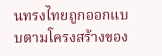นทรงไทยถูกออกแบบตามโครงสร้างของ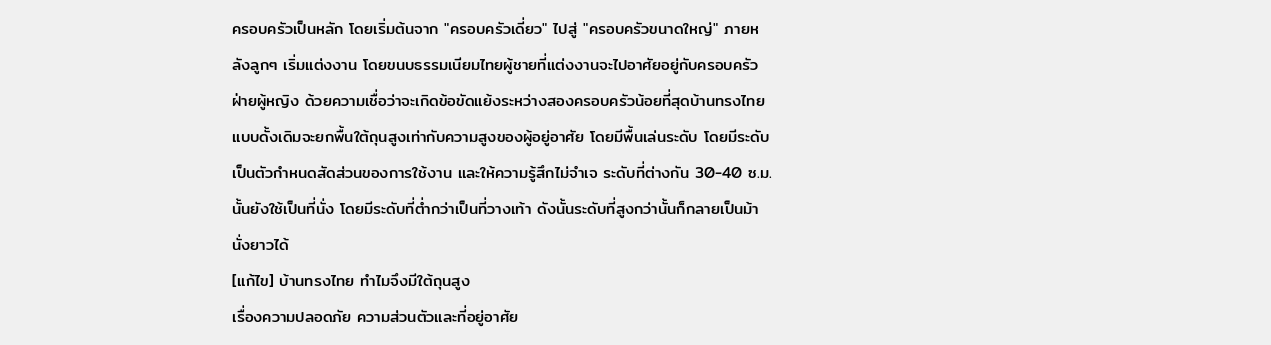ครอบครัวเป็นหลัก โดยเริ่มต้นจาก "ครอบครัวเดี่ยว" ไปสู่ "ครอบครัวขนาดใหญ่" ภายหลังลูกๆ เริ่มแต่งงาน โดยขนบธรรมเนียมไทยผู้ชายที่แต่งงานจะไปอาศัยอยู่กับครอบครัวฝ่ายผู้หญิง ด้วยความเชื่อว่าจะเกิดข้อขัดแย้งระหว่างสองครอบครัวน้อยที่สุดบ้านทรงไทยแบบดั้งเดิมจะยกพื้นใต้ถุนสูงเท่ากับความสูงของผู้อยู่อาศัย โดยมีพื้นเล่นระดับ โดยมีระดับเป็นตัวกำหนดสัดส่วนของการใช้งาน และให้ความรู้สึกไม่จำเจ ระดับที่ต่างกัน 30-40 ซ.ม. นั้นยังใช้เป็นที่นั่ง โดยมีระดับที่ต่ำกว่าเป็นที่วางเท้า ดังนั้นระดับที่สูงกว่านั้นก็กลายเป็นม้านั่งยาวได้
[แก้ไข] บ้านทรงไทย ทำไมจึงมีใต้ถุนสูง
เรื่องความปลอดภัย ความส่วนตัวและที่อยู่อาศัย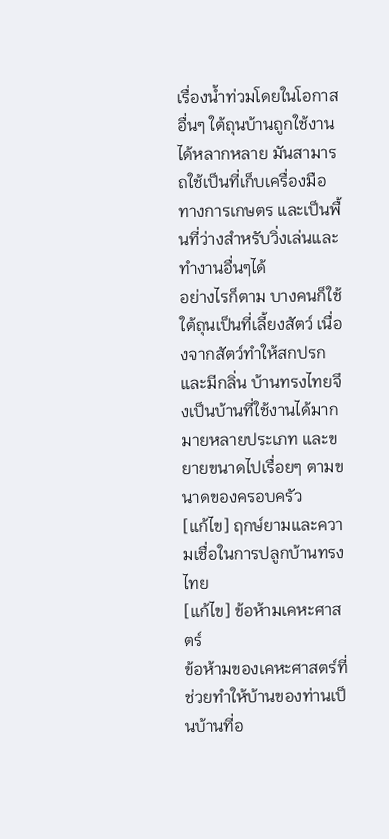เรื่องน้ำท่วมโดยในโอกาสอื่นๆ ใต้ถุนบ้านถูกใช้งานได้หลากหลาย มันสามารถใช้เป็นที่เก็บเครื่องมือทางการเกษตร และเป็นพื้นที่ว่างสำหรับวิ่งเล่นและทำงานอื่นๆได้
อย่างไรก็ตาม บางคนก็ใช้ใต้ถุนเป็นที่เลี้ยงสัตว์ เนื่องจากสัตว์ทำให้สกปรกและมีกลิ่น บ้านทรงไทยจึงเป็นบ้านที่ใช้งานได้มากมายหลายประเภท และขยายขนาดไปเรื่อยๆ ตามขนาดของครอบครัว
[แก้ไข] ฤกษ์ยามและความเชื่อในการปลูกบ้านทรงไทย
[แก้ไข] ข้อห้ามเคหะศาสตร์
ข้อห้ามของเคหะศาสตร์ที่ช่วยทำให้บ้านของท่านเป็นบ้านที่อ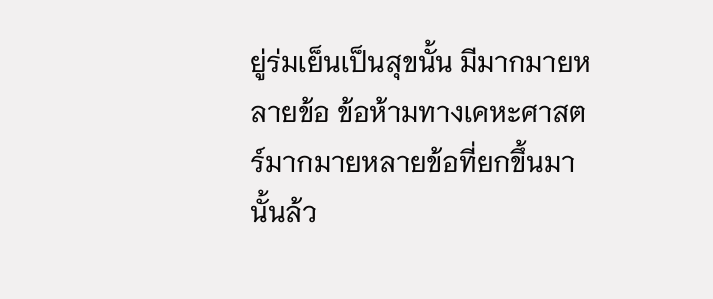ยู่ร่มเย็นเป็นสุขนั้น มีมากมายหลายข้อ ข้อห้ามทางเคหะศาสตร์มากมายหลายข้อที่ยกขึ้นมานั้นล้ว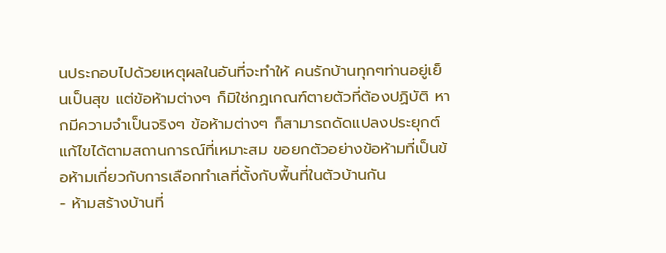นประกอบไปด้วยเหตุผลในอันที่จะทำให้ คนรักบ้านทุกๆท่านอยู่เย็นเป็นสุข แต่ข้อห้ามต่างๆ ก็มิใช่กฏเกณฑ์ตายตัวที่ต้องปฏิบัติ หากมีความจำเป็นจริงๆ ข้อห้ามต่างๆ ก็สามารถดัดแปลงประยุกต์แก้ไขได้ตามสถานการณ์ที่เหมาะสม ขอยกตัวอย่างข้อห้ามที่เป็นข้อห้ามเกี่ยวกับการเลือกทำเลที่ตั้งกับพื้นที่ในตัวบ้านกัน
- ห้ามสร้างบ้านที่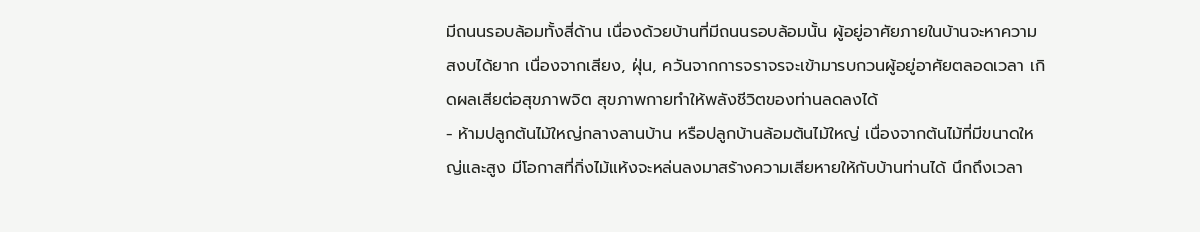มีถนนรอบล้อมทั้งสี่ด้าน เนื่องด้วยบ้านที่มีถนนรอบล้อมนั้น ผู้อยู่อาศัยภายในบ้านจะหาความสงบได้ยาก เนื่องจากเสียง, ฝุ่น, ควันจากการจราจรจะเข้ามารบกวนผู้อยู่อาศัยตลอดเวลา เกิดผลเสียต่อสุขภาพจิต สุขภาพกายทำให้พลังชีวิตของท่านลดลงได้
- ห้ามปลูกต้นไม้ใหญ่กลางลานบ้าน หรือปลูกบ้านล้อมต้นไม้ใหญ่ เนื่องจากต้นไม้ที่มีขนาดใหญ่และสูง มีโอกาสที่กิ่งไม้แห้งจะหล่นลงมาสร้างความเสียหายให้กับบ้านท่านได้ นึกถึงเวลา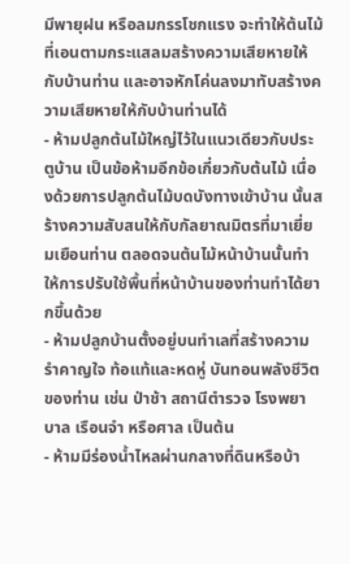มีพายุฝน หรือลมกรรโชกแรง จะทำให้ต้นไม้ที่เอนตามกระแสลมสร้างความเสียหายให้กับบ้านท่าน และอาจหักโค่นลงมาทับสร้างความเสียหายให้กับบ้านท่านได้
- ห้ามปลูกต้นไม้ใหญ่ไว้ในแนวเดียวกับประตูบ้าน เป็นข้อห้ามอีกข้อเกี่ยวกับต้นไม้ เนื่องด้วยการปลูกต้นไม้บดบังทางเข้าบ้าน นั้นสร้างความสับสนให้กับกัลยาณมิตรที่มาเยี่ยมเยือนท่าน ตลอดจนต้นไม้หน้าบ้านนั้นทำให้การปรับใช้พื้นที่หน้าบ้านของท่านทำได้ยากขึ้นด้วย
- ห้ามปลูกบ้านตั้งอยู่บนทำเลที่สร้างความรำคาญใจ ท้อแท้และหดหู่ บันทอนพลังชีวิตของท่าน เช่น ป่าช้า สถานีตำรวจ โรงพยาบาล เรือนจำ หรือศาล เป็นต้น
- ห้ามมีร่องน้ำไหลผ่านกลางที่ดินหรือบ้า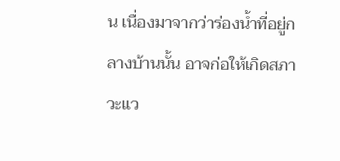น เนื่องมาจากว่าร่องน้ำที่อยู่กลางบ้านนั้น อาจก่อให้เกิดสภาวะแว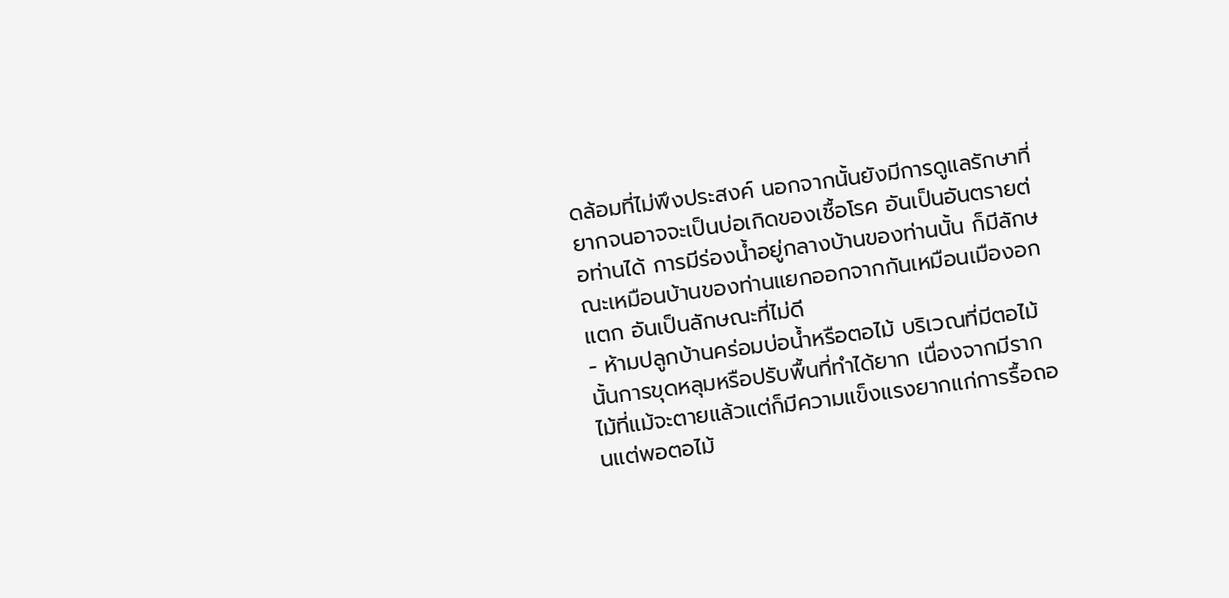ดล้อมที่ไม่พึงประสงค์ นอกจากนั้นยังมีการดูแลรักษาที่ยากจนอาจจะเป็นบ่อเกิดของเชื้อโรค อันเป็นอันตรายต่อท่านได้ การมีร่องน้ำอยู่กลางบ้านของท่านนั้น ก็มีลักษณะเหมือนบ้านของท่านแยกออกจากกันเหมือนเมืองอกแตก อันเป็นลักษณะที่ไม่ดี
- ห้ามปลูกบ้านคร่อมบ่อน้ำหรือตอไม้ บริเวณที่มีตอไม้นั้นการขุดหลุมหรือปรับพื้นที่ทำได้ยาก เนื่องจากมีรากไม้ที่แม้จะตายแล้วแต่ก็มีความแข็งแรงยากแก่การรื้อถอนแต่พอตอไม้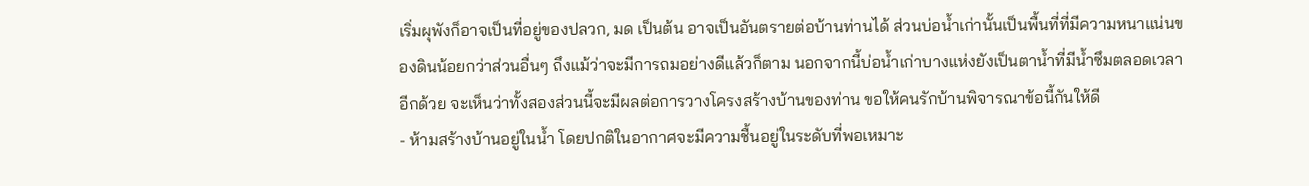เริ่มผุพังก็อาจเป็นที่อยู่ของปลวก, มด เป็นต้น อาจเป็นอันตรายต่อบ้านท่านได้ ส่วนบ่อน้ำเก่านั้นเป็นพื้นที่ที่มีความหนาแน่นของดินน้อยกว่าส่วนอื่นๆ ถึงแม้ว่าจะมีการถมอย่างดีแล้วก็ตาม นอกจากนี้บ่อน้ำเก่าบางแห่งยังเป็นตาน้ำที่มีน้ำซึมตลอดเวลาอีกด้วย จะเห็นว่าทั้งสองส่วนนี้จะมีผลต่อการวางโครงสร้างบ้านของท่าน ขอให้คนรักบ้านพิจารณาข้อนี้กันให้ดี
- ห้ามสร้างบ้านอยู่ในน้ำ โดยปกติในอากาศจะมีความชื้นอยู่ในระดับที่พอเหมาะ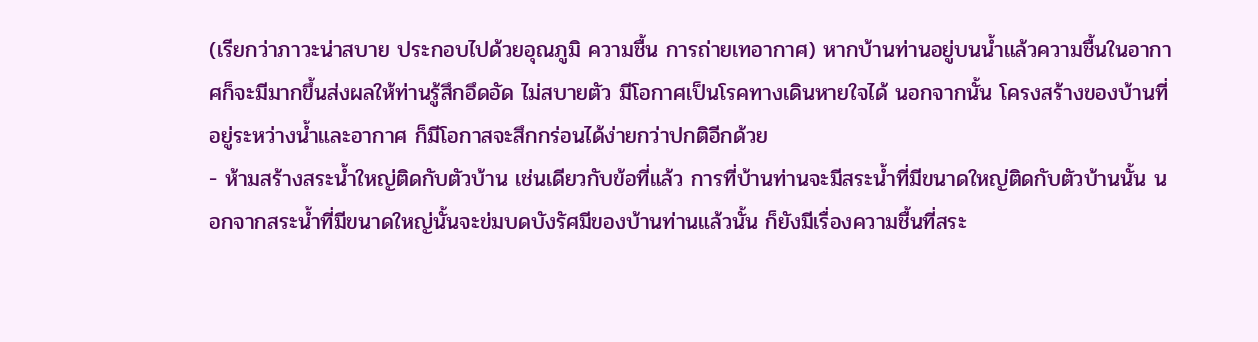(เรียกว่าภาวะน่าสบาย ประกอบไปด้วยอุณภูมิ ความชื้น การถ่ายเทอากาศ) หากบ้านท่านอยู่บนน้ำแล้วความชื้นในอากาศก็จะมีมากขึ้นส่งผลให้ท่านรู้สึกอึดอัด ไม่สบายตัว มีโอกาศเป็นโรคทางเดินหายใจได้ นอกจากนั้น โครงสร้างของบ้านที่อยู่ระหว่างน้ำและอากาศ ก็มีโอกาสจะสึกกร่อนได้ง่ายกว่าปกติอีกด้วย
- ห้ามสร้างสระน้ำใหญ่ติดกับตัวบ้าน เช่นเดียวกับข้อที่แล้ว การที่บ้านท่านจะมีสระน้ำที่มีขนาดใหญ่ติดกับตัวบ้านนั้น นอกจากสระน้ำที่มีขนาดใหญ่นั้นจะข่มบดบังรัศมีของบ้านท่านแล้วนั้น ก็ยังมีเรื่องความชื้นที่สระ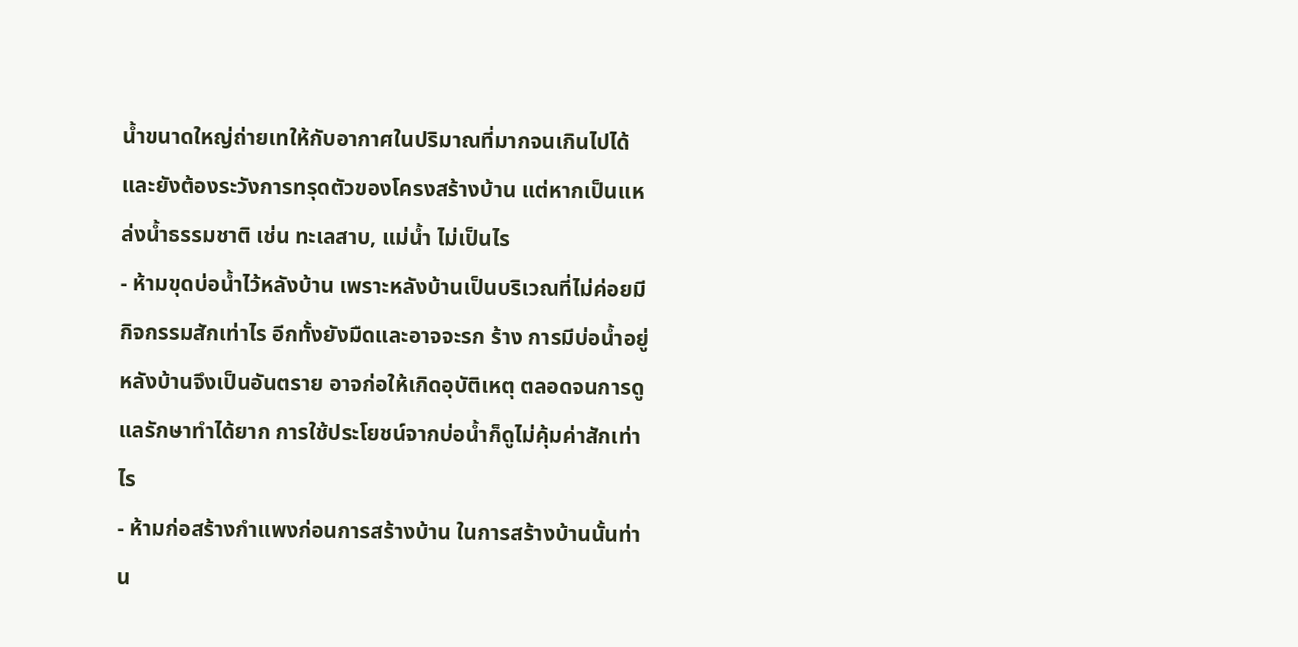น้ำขนาดใหญ่ถ่ายเทให้กับอากาศในปริมาณที่มากจนเกินไปได้ และยังต้องระวังการทรุดตัวของโครงสร้างบ้าน แต่หากเป็นแหล่งน้ำธรรมชาติ เช่น ทะเลสาบ, แม่น้ำ ไม่เป็นไร
- ห้ามขุดบ่อน้ำไว้หลังบ้าน เพราะหลังบ้านเป็นบริเวณที่ไม่ค่อยมีกิจกรรมสักเท่าไร อีกทั้งยังมืดและอาจจะรก ร้าง การมีบ่อน้ำอยู่หลังบ้านจึงเป็นอันตราย อาจก่อให้เกิดอุบัติเหตุ ตลอดจนการดูแลรักษาทำได้ยาก การใช้ประโยชน์จากบ่อน้ำก็ดูไม่คุ้มค่าสักเท่าไร
- ห้ามก่อสร้างกำแพงก่อนการสร้างบ้าน ในการสร้างบ้านนั้นท่าน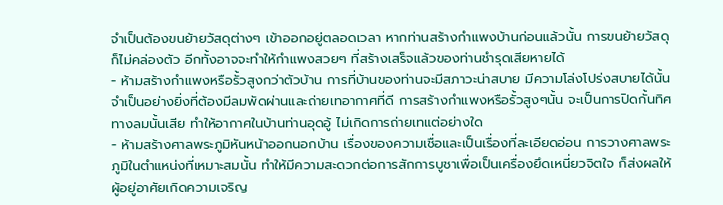จำเป็นต้องขนย้ายวัสดุต่างๆ เข้าออกอยู่ตลอดเวลา หากท่านสร้างกำแพงบ้านก่อนแล้วนั้น การขนย้ายวัสดุก็ไม่คล่องตัว อีกทั้งอาจจะทำให้กำแพงสวยๆ ที่สร้างเสร็จแล้วของท่านชำรุดเสียหายได้
- ห้ามสร้างกำแพงหรือรั้วสูงกว่าตัวบ้าน การที่บ้านของท่านจะมีสภาวะน่าสบาย มีความโล่งโปร่งสบายได้นั้น จำเป็นอย่างยิ่งที่ต้องมีลมพัดผ่านและถ่ายเทอากาศที่ดี การสร้างกำแพงหรือรั้วสูงๆนั้น จะเป็นการปิดกั้นทิศทางลมนั้นเสีย ทำให้อากาศในบ้านท่านอุดอู้ ไม่เกิดการถ่ายเทแต่อย่างใด
- ห้ามสร้างศาลพระภูมิหันหน้าออกนอกบ้าน เรื่องของความเชื่อและเป็นเรื่องที่ละเอียดอ่อน การวางศาลพระภูมิในตำแหน่งที่เหมาะสมนั้น ทำให้มีความสะดวกต่อการสักการบูชาเพื่อเป็นเครื่องยึดเหนี่ยวจิตใจ ก็ส่งผลให้ผู้อยู่อาศัยเกิดความเจริญ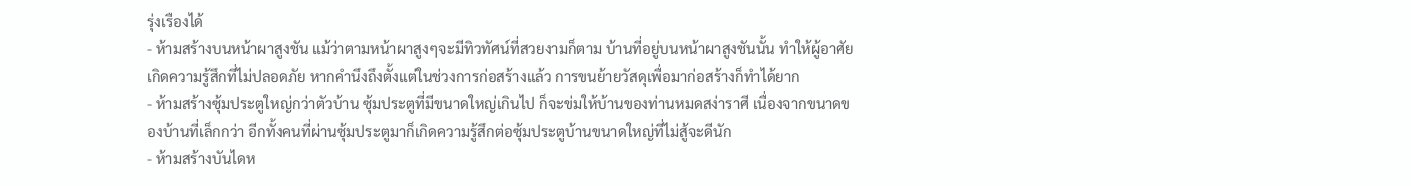รุ่งเรืองได้
- ห้ามสร้างบนหน้าผาสูงชัน แม้ว่าตามหน้าผาสูงๆจะมีทิวทัศน์ที่สวยงามก็ตาม บ้านที่อยู่บนหน้าผาสูงชันนั้น ทำให้ผู้อาศัยเกิดความรู้สึกที่ไม่ปลอดภัย หากคำนึงถึงตั้งแต่ในช่วงการก่อสร้างแล้ว การขนย้ายวัสดุเพื่อมาก่อสร้างก็ทำได้ยาก
- ห้ามสร้างซุ้มประตูใหญ่กว่าตัวบ้าน ซุ้มประตูที่มีขนาดใหญ่เกินไป ก็จะข่มให้บ้านของท่านหมดสง่าราศี เนื่องจากขนาดของบ้านที่เล็กกว่า อีกทั้งคนที่ผ่านซุ้มประตูมาก็เกิดความรู้สึกต่อซุ้มประตูบ้านขนาดใหญ่ที่ไม่สู้จะดีนัก
- ห้ามสร้างบันไดห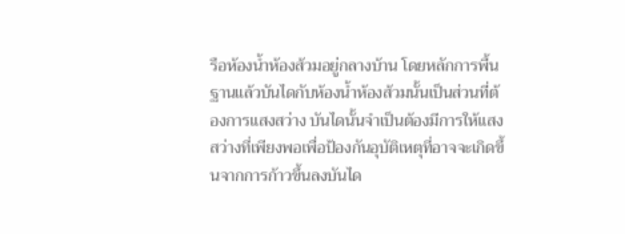รือห้องน้ำห้องส้วมอยู่กลางบ้าน โดยหลักการพื้นฐานแล้วบันไดกับห้องน้ำห้องส้วมนั้นเป็นส่วนที่ต้องการแสงสว่าง บันไดนั้นจำเป็นต้องมีการให้แสงสว่างที่เพียงพอเพื่อป้องกันอุบัติเหตุที่อาจจะเกิดขึ้นจากการก้าวขึ้นลงบันได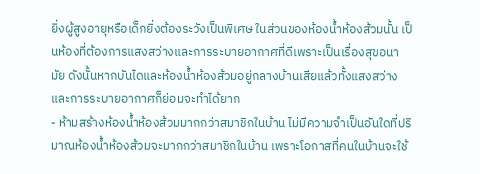ยิ่งผู้สูงอายุหรือเด็กยิ่งต้องระวังเป็นพิเศษ ในส่วนของห้องน้ำห้องส้วมนั้น เป็นห้องที่ต้องการแสงสว่างและการระบายอากาศที่ดีเพราะเป็นเรื่องสุขอนามัย ดังนั้นหากบันไดและห้องน้ำห้องส้วมอยู่กลางบ้านเสียแล้วทั้งแสงสว่างและการระบายอากาศก็ย่อมจะทำได้ยาก
- ห้ามสร้างห้องน้ำห้องส้วมมากกว่าสมาชิกในบ้าน ไม่มีความจำเป็นอันใดที่ปริมาณห้องน้ำห้องส้วมจะมากกว่าสมาชิกในบ้าน เพราะโอกาสที่คนในบ้านจะใช้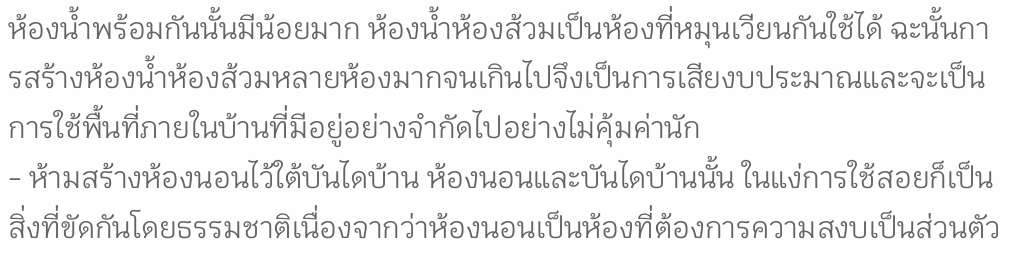ห้องน้ำพร้อมกันนั้นมีน้อยมาก ห้องน้ำห้องส้วมเป็นห้องที่หมุนเวียนกันใช้ได้ ฉะนั้นการสร้างห้องน้ำห้องส้วมหลายห้องมากจนเกินไปจึงเป็นการเสียงบประมาณและจะเป็นการใช้พื้นที่ภายในบ้านที่มีอยู่อย่างจำกัดไปอย่างไม่คุ้มค่านัก
- ห้ามสร้างห้องนอนไว้ใต้บันไดบ้าน ห้องนอนและบันไดบ้านนั้น ในแง่การใช้สอยก็เป็นสิ่งที่ขัดกันโดยธรรมชาติเนื่องจากว่าห้องนอนเป็นห้องที่ต้องการความสงบเป็นส่วนตัว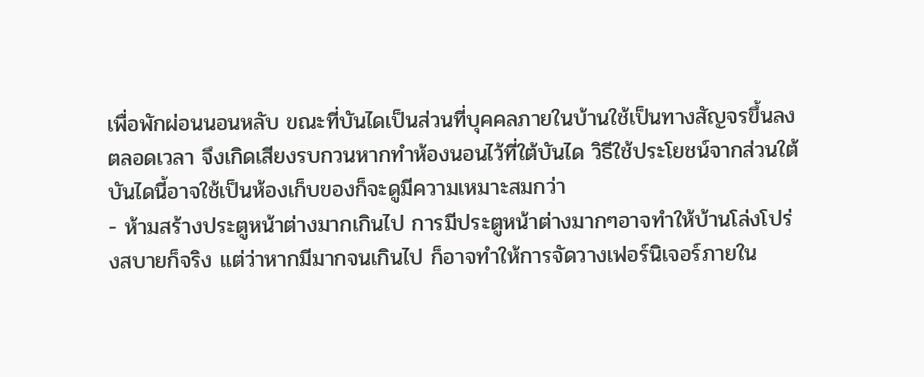เพื่อพักผ่อนนอนหลับ ขณะที่บันไดเป็นส่วนที่บุคคลภายในบ้านใช้เป็นทางสัญจรขึ้นลงตลอดเวลา จึงเกิดเสียงรบกวนหากทำห้องนอนไว้ที่ใต้บันได วิธีใช้ประโยชน์จากส่วนใต้บันไดนี้อาจใช้เป็นห้องเก็บของก็จะดูมีความเหมาะสมกว่า
- ห้ามสร้างประตูหน้าต่างมากเกินไป การมีประตูหน้าต่างมากๆอาจทำให้บ้านโล่งโปร่งสบายก็จริง แต่ว่าหากมีมากจนเกินไป ก็อาจทำให้การจัดวางเฟอร์นิเจอร์ภายใน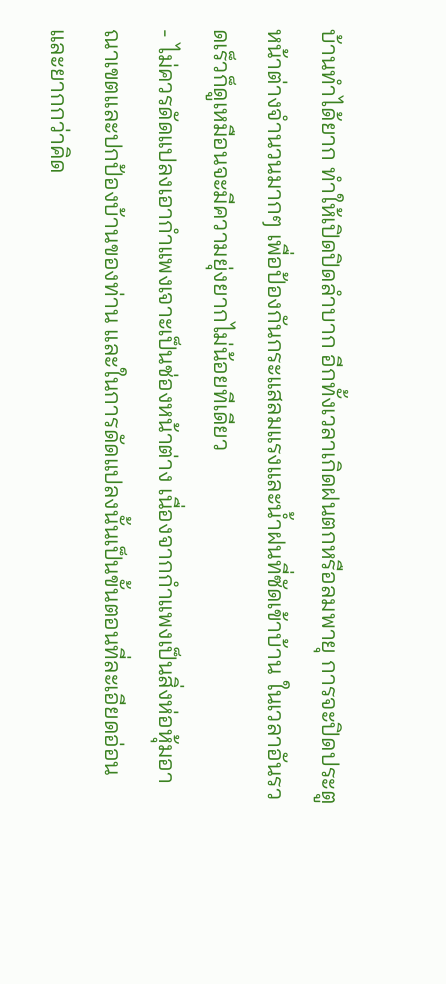บ้านทำได้ยาก ทำให้เปิดปิดลำบาก อีกทั้งเวลาเกิดฝนตกหรือลมพายุ การจะปิดประตูหน้าต่างจำนวนมากๆ เพื่อป้องกันกระแสลมแรงและน้ำฝนที่ซัดเข้าบ้าน ในเวลาอันรวดเร็วก็ดูเหมือนจะมีความยุ่งยากไม่น้อยทีเดียว
- ไม่ควรดัดแปลงเอากำแพงเจาะเป็นช่องหน้าต่าง เนื่องจากกำแพงเป็นสิ่งห่อหุ้มอาณาเขตและปกป้องบ้านของท่าน และในการดัดแปลงนั้นเป็นขั้นตอนที่ละเอียดอ่อนและยากกว่าคิด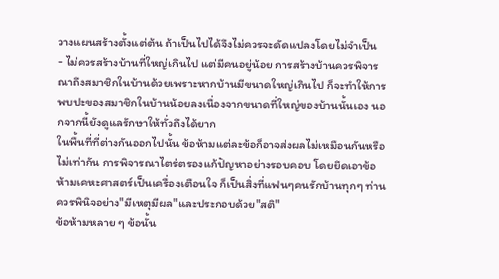วางแผนสร้างตั้งแต่ต้น ถ้าเป็นไปได้จึงไม่ควรจะดัดแปลงโดยไม่จำเป็น
- ไม่ควรสร้างบ้านที่ใหญ่เกินไป แต่มีคนอยู่น้อย การสร้างบ้านควรพิจารณาถึงสมาชิกในบ้านด้วยเพราะหากบ้านมีขนาดใหญ่เกินไป ก็จะทำให้การพบปะของสมาชิกในบ้านน้อยลงเนื่องจากขนาดที่ใหญ่ของบ้านนั้นเอง นอกจากนี้ยังดูแลรักษาให้ทั่วถึงได้ยาก
ในพื้นที่ที่ต่างกันออกไปนั้น ข้อห้ามแต่ละข้อก็อาจส่งผลไม่เหมือนกันหรือไม่เท่ากัน การพิจารณาไตร่ตรองแก้ปัญหาอย่างรอบคอบ โดยยึดเอาข้อห้ามเคหะศาสตร์เป็นเครื่องเตือนใจ ก็เป็นสิ่งที่แฟนๆคนรักบ้านทุกๆ ท่านควรพินิจอย่าง"มีเหตุมีผล"และประกอบด้วย"สติ"
ข้อห้ามหลาย ๆ ข้อนั้น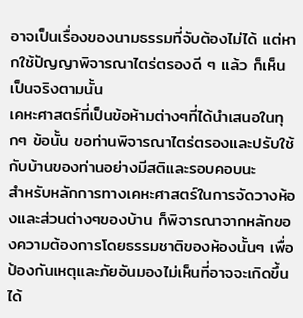อาจเป็นเรื่องของนามธรรมที่จับต้องไม่ได้ แต่หากใช้ปัญญาพิจารณาไตร่ตรองดี ๆ แล้ว ก็เห็นเป็นจริงตามนั้น
เคหะศาสตร์ที่เป็นข้อห้ามต่างๆที่ได้นำเสนอในทุกๆ ข้อนั้น ขอท่านพิจารณาไตร่ตรองและปรับใช้กับบ้านของท่านอย่างมีสติและรอบคอบนะ
สำหรับหลักการทางเคหะศาสตร์ในการจัดวางห้องและส่วนต่างๆของบ้าน ก็พิจารณาจากหลักของความต้องการโดยธรรมชาติของห้องนั้นๆ เพื่อป้องกันเหตุและภัยอันมองไม่เห็นที่อาจจะเกิดขึ้นได้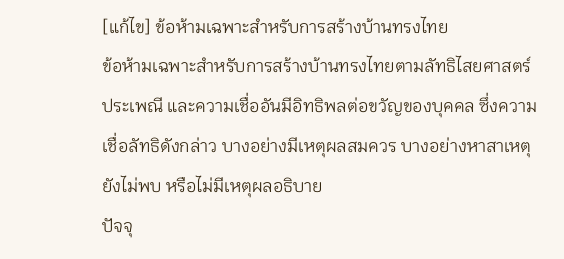[แก้ไข] ข้อห้ามเฉพาะสำหรับการสร้างบ้านทรงไทย
ข้อห้ามเฉพาะสำหรับการสร้างบ้านทรงไทยตามลัทธิไสยศาสตร์ ประเพณี และความเชื่ออันมีอิทธิพลต่อขวัญของบุคคล ซึ่งความเชื่อลัทธิดังกล่าว บางอย่างมีเหตุผลสมควร บางอย่างหาสาเหตุยังไม่พบ หรือไม่มีเหตุผลอธิบาย
ปัจจุ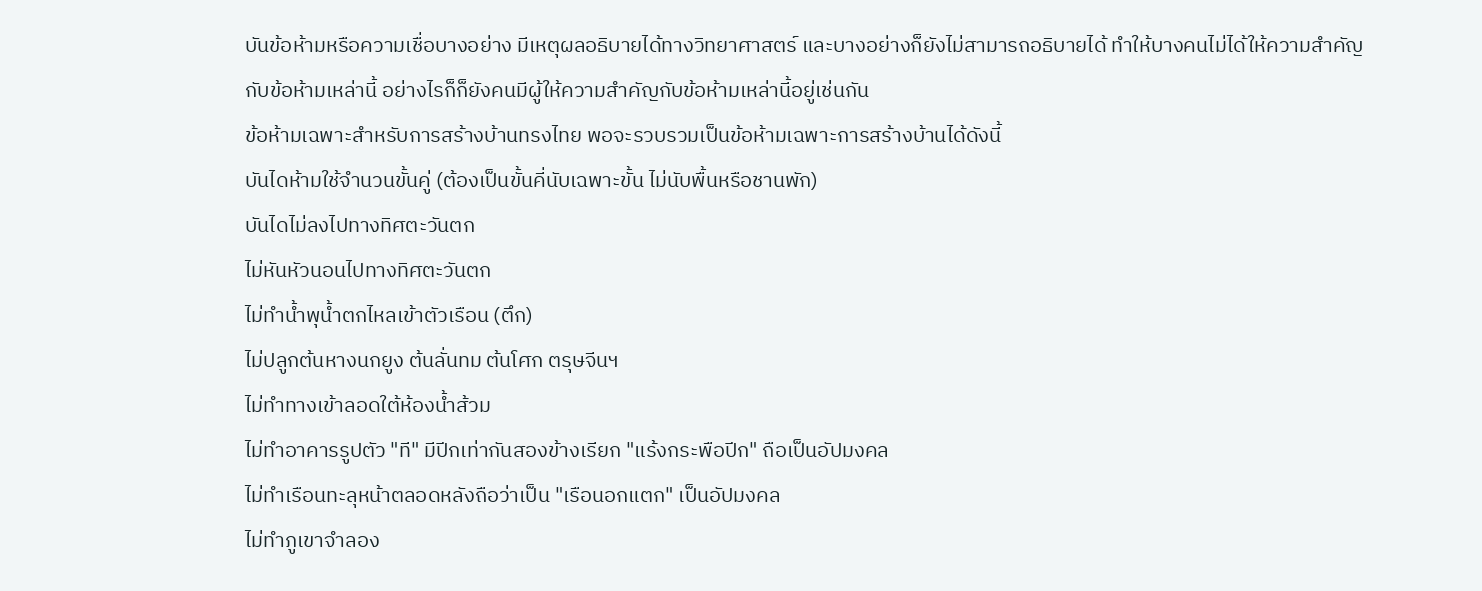บันข้อห้ามหรือความเชื่อบางอย่าง มีเหตุผลอธิบายได้ทางวิทยาศาสตร์ และบางอย่างก็ยังไม่สามารถอธิบายได้ ทำให้บางคนไม่ได้ให้ความสำคัญกับข้อห้ามเหล่านี้ อย่างไรก็ก็ยังคนมีผู้ให้ความสำคัญกับข้อห้ามเหล่านี้อยู่เช่นกัน
ข้อห้ามเฉพาะสำหรับการสร้างบ้านทรงไทย พอจะรวบรวมเป็นข้อห้ามเฉพาะการสร้างบ้านได้ดังนี้
บันไดห้ามใช้จำนวนขั้นคู่ (ต้องเป็นขั้นคี่นับเฉพาะขั้น ไม่นับพื้นหรือชานพัก)
บันไดไม่ลงไปทางทิศตะวันตก
ไม่หันหัวนอนไปทางทิศตะวันตก
ไม่ทำน้ำพุน้ำตกไหลเข้าตัวเรือน (ตึก)
ไม่ปลูกต้นหางนกยูง ต้นลั่นทม ต้นโศก ตรุษจีนฯ
ไม่ทำทางเข้าลอดใต้ห้องน้ำส้วม
ไม่ทำอาคารรูปตัว "ที" มีปีกเท่ากันสองข้างเรียก "แร้งกระพือปีก" ถือเป็นอัปมงคล
ไม่ทำเรือนทะลุหน้าตลอดหลังถือว่าเป็น "เรือนอกแตก" เป็นอัปมงคล
ไม่ทำภูเขาจำลอง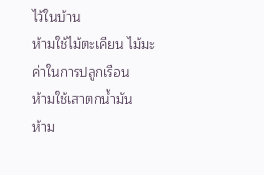ไว้ในบ้าน
ห้ามใช้ไม้ตะเคียน ไม้มะค่าในการปลูกเรือน
ห้ามใช้เสาตกน้ำมัน
ห้าม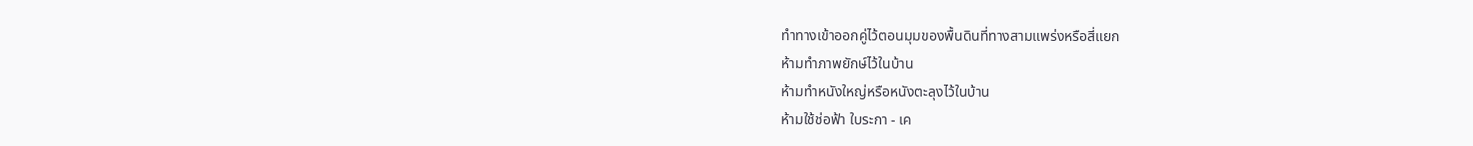ทำทางเข้าออกคู่ไว้ตอนมุมของพื้นดินที่ทางสามแพร่งหรือสี่แยก
ห้ามทำภาพยักษ์ไว้ในบ้าน
ห้ามทำหนังใหญ่หรือหนังตะลุงไว้ในบ้าน
ห้ามใช้ช่อฟ้า ใบระกา - เค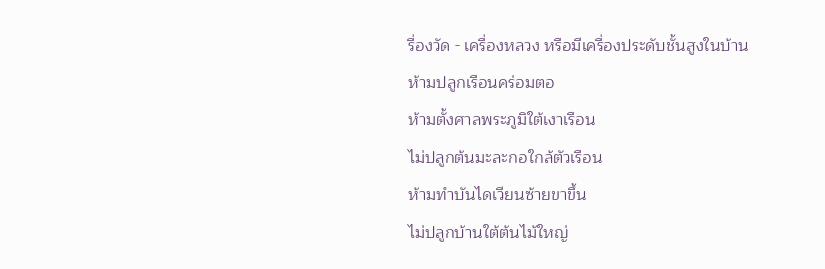รื่องวัด - เครื่องหลวง หรือมีเครื่องประดับชั้นสูงในบ้าน
ห้ามปลูกเรือนคร่อมตอ
ห้ามตั้งศาลพระภูมิใต้เงาเรือน
ไม่ปลูกต้นมะละกอใกล้ตัวเรือน
ห้ามทำบันไดเวียนซ้ายขาขึ้น
ไม่ปลูกบ้านใต้ต้นไม้ใหญ่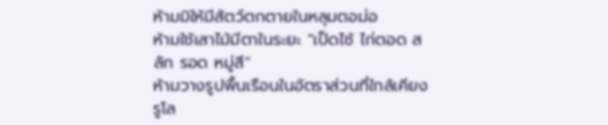ห้ามมิให้มีสัตว์ตกตายในหลุมตอม่อ
ห้ามใช้เสาไม้มีตาในระยะ "เป็ดไซ้ ไก่ตอด สลัก รอด หมู่สี"
ห้ามวางรูปพื้นเรือนในอัตราส่วนที่ใกล้เคียงรูโล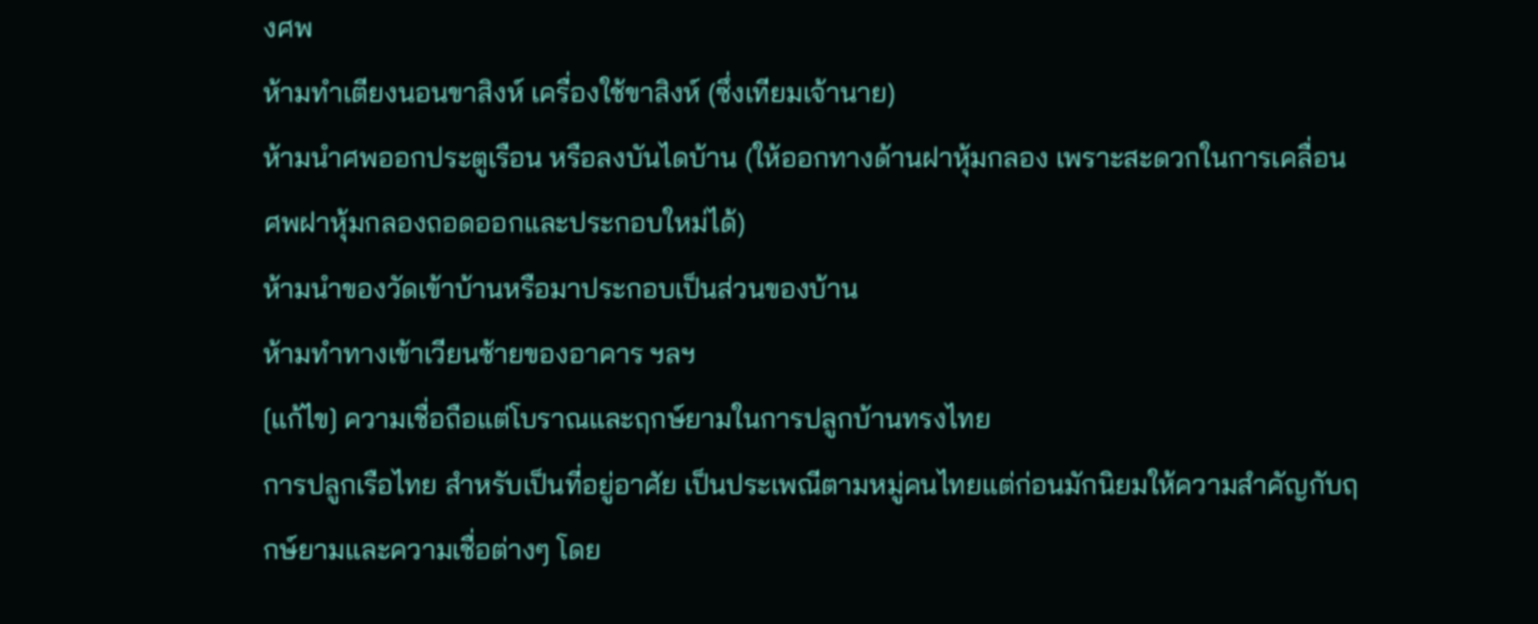งศพ
ห้ามทำเตียงนอนขาสิงห์ เครื่องใช้ขาสิงห์ (ซึ่งเทียมเจ้านาย)
ห้ามนำศพออกประตูเรือน หรือลงบันไดบ้าน (ให้ออกทางด้านฝาหุ้มกลอง เพราะสะดวกในการเคลื่อนศพฝาหุ้มกลองถอดออกและประกอบใหม่ได้)
ห้ามนำของวัดเข้าบ้านหรือมาประกอบเป็นส่วนของบ้าน
ห้ามทำทางเข้าเวียนซ้ายของอาคาร ฯลฯ
[แก้ไข] ความเชื่อถือแต่โบราณและฤกษ์ยามในการปลูกบ้านทรงไทย
การปลูกเรือไทย สำหรับเป็นที่อยู่อาศัย เป็นประเพณีตามหมู่คนไทยแต่ก่อนมักนิยมให้ความสำคัญกับฤกษ์ยามและความเชื่อต่างๆ โดย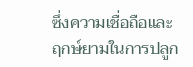ซึ่งความเชื่อถือและฤกษ์ยามในการปลูก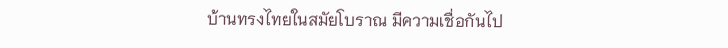บ้านทรงไทยในสมัยโบราณ มีความเชื่อกันไป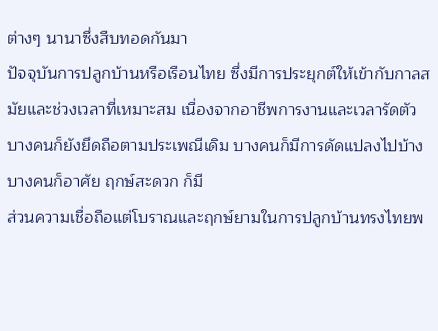ต่างๆ นานาซึ่งสืบทอดกันมา
ปัจจุบันการปลูกบ้านหรือเรือนไทย ซึ่งมีการประยุกต์ให้เข้ากับกาลสมัยและช่วงเวลาที่เหมาะสม เนื่องจากอาชีพการงานและเวลารัดตัว บางคนก็ยังยึดถือตามประเพณีเดิม บางคนก็มีการดัดแปลงไปบ้าง บางคนก็อาศัย ฤกษ์สะดวก ก็มี
ส่วนความเชื่อถือแต่โบราณและฤกษ์ยามในการปลูกบ้านทรงไทยพ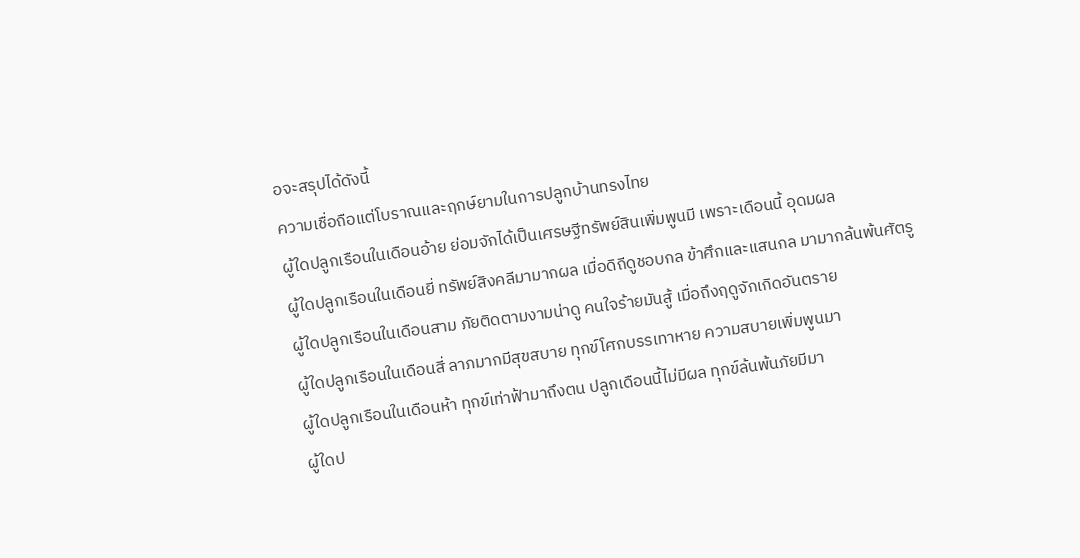อจะสรุปได้ดังนี้
ความเชื่อถือแต่โบราณและฤกษ์ยามในการปลูกบ้านทรงไทย
ผู้ใดปลูกเรือนในเดือนอ้าย ย่อมจักได้เป็นเศรษฐีทรัพย์สินเพิ่มพูนมี เพราะเดือนนี้ อุดมผล
ผู้ใดปลูกเรือนในเดือนยี่ ทรัพย์สิงคลีมามากผล เมื่อดิถีดูชอบกล ข้าศึกและแสนกล มามากล้นพ้นศัตรู
ผู้ใดปลูกเรือนในเดือนสาม ภัยติดตามงามน่าดู คนใจร้ายมันสู้ เมื่อถึงฤดูจักเกิดอันตราย
ผู้ใดปลูกเรือนในเดือนสี่ ลาภมากมีสุขสบาย ทุกข์โศกบรรเทาหาย ความสบายเพิ่มพูนมา
ผู้ใดปลูกเรือนในเดือนห้า ทุกข์เท่าฟ้ามาถึงตน ปลูกเดือนนี้ไม่มีผล ทุกข์ล้นพ้นภัยมีมา
ผู้ใดป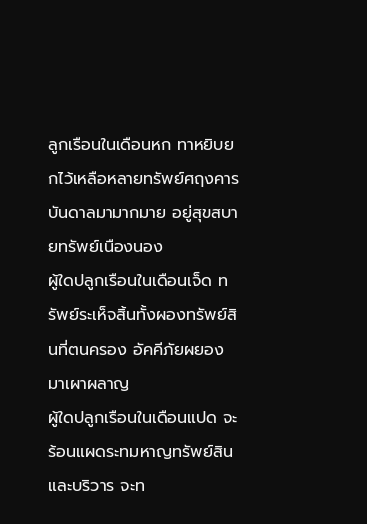ลูกเรือนในเดือนหก ทาหยิบยกไว้เหลือหลายทรัพย์ศฤงคารบันดาลมามากมาย อยู่สุขสบายทรัพย์เนืองนอง
ผู้ใดปลูกเรือนในเดือนเจ็ด ทรัพย์ระเห็จสิ้นทั้งผองทรัพย์สินที่ตนครอง อัคคีภัยผยองมาเผาผลาญ
ผู้ใดปลูกเรือนในเดือนแปด จะร้อนแผดระทมหาญทรัพย์สินและบริวาร จะท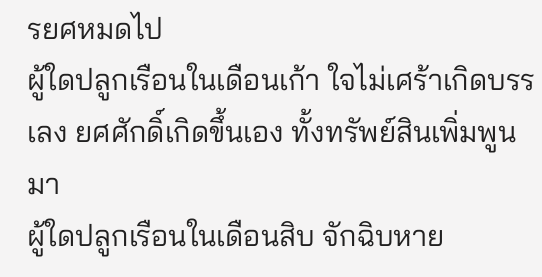รยศหมดไป
ผู้ใดปลูกเรือนในเดือนเก้า ใจไม่เศร้าเกิดบรรเลง ยศศักดิ์เกิดขึ้นเอง ทั้งทรัพย์สินเพิ่มพูนมา
ผู้ใดปลูกเรือนในเดือนสิบ จักฉิบหาย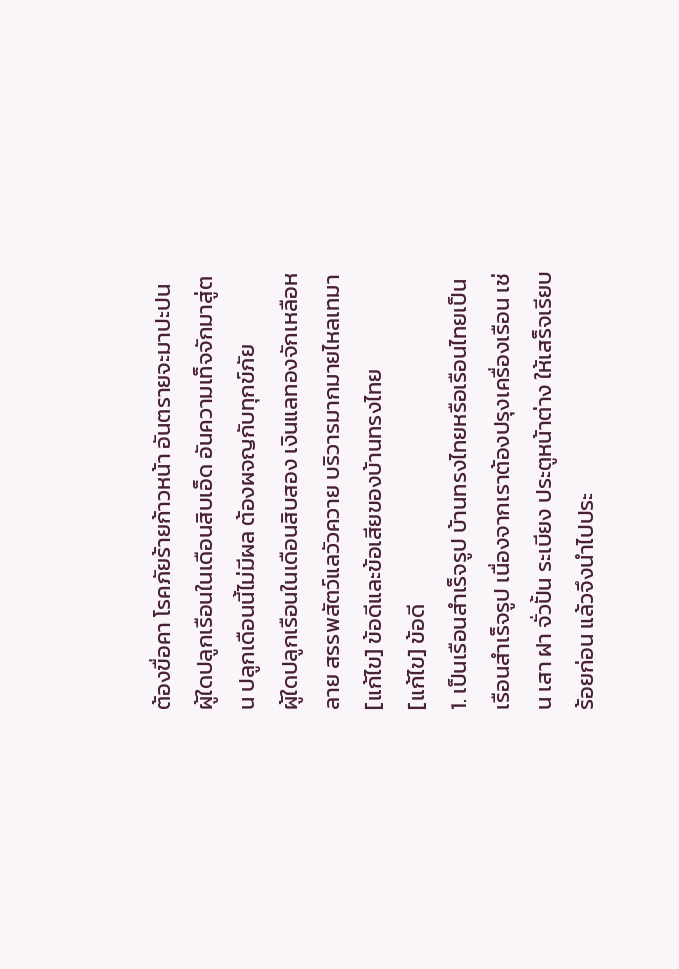ต้องขื่อคา โรคภัยร้ายก้าวหน้า อันตรายจะมาปะปน
ผู้ใดปลูกเรือนในเดือนสิบเอ็ด อันความเท็จจักมาสู่ตน ปลูกเดือนนี้ไม่มีผล ต้องผจญกับทุกข์ภัย
ผู้ใดปลูกเรือนในเดือนสิบสอง เงินแลทองจักเหลือหลาย สรรพสัตว์แลวัวควาย บริวารมากมายไหลเทมา
[แก้ไข] ข้อดีและข้อเสียของบ้านทรงไทย
[แก้ไข] ข้อดี
1. เป็นเรือนสำเร็จรูป บ้านทรงไทยหรือเรือนไทยเป็นเรือนสำเร็จรูป เนื่องจากเราต้องปรุงเครื่องเรือน เช่น เสา ฝา จั่วปั้น ระเบียง ประตูหน้าต่าง ให้เสร็จเรียบร้อยก่อน แล้วจึงนำไปประ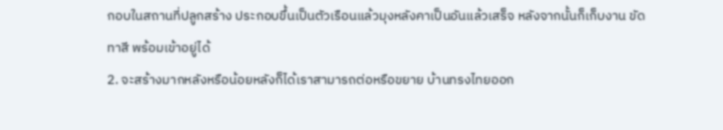กอบในสถานที่ปลูกสร้าง ประกอบขึ้นเป็นตัวเรือนแล้วมุงหลังคาเป็นอันแล้วเสร็จ หลังจากนั้นก็เก็บงาน ขัด ทาสี พร้อมเข้าอยู่ได้
2. จะสร้างมากหลังหรือน้อยหลังก็ได้เราสามารถต่อหรือขยาย บ้านทรงไทยออก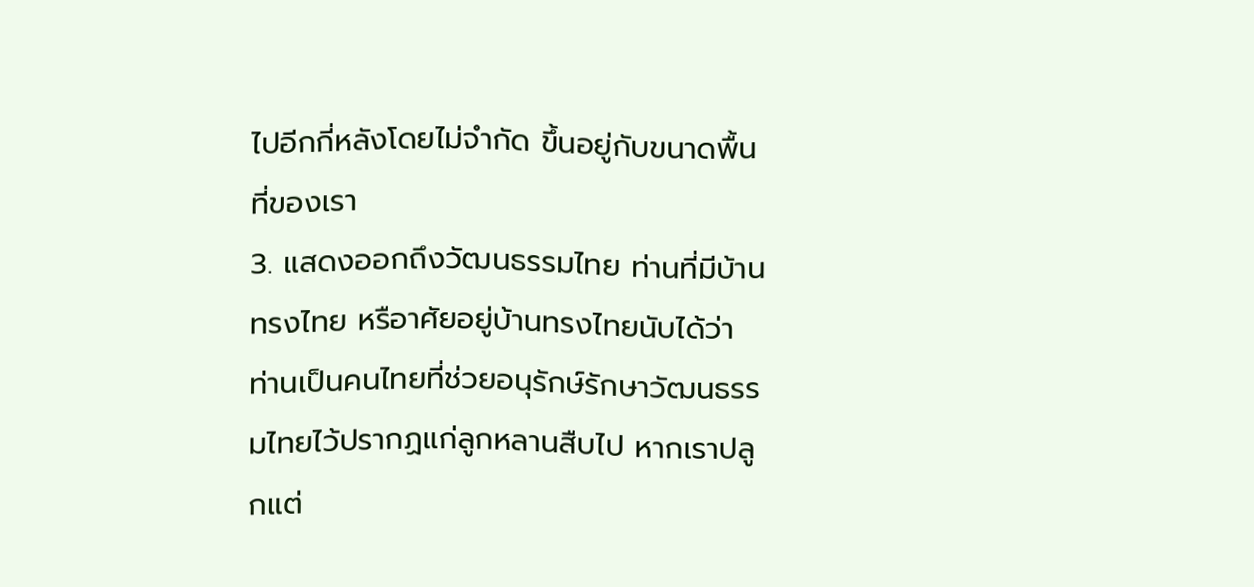ไปอีกกี่หลังโดยไม่จำกัด ขึ้นอยู่กับขนาดพื้นที่ของเรา
3. แสดงออกถึงวัฒนธรรมไทย ท่านที่มีบ้านทรงไทย หรือาศัยอยู่บ้านทรงไทยนับได้ว่า ท่านเป็นคนไทยที่ช่วยอนุรักษ์รักษาวัฒนธรรมไทยไว้ปรากฏแก่ลูกหลานสืบไป หากเราปลูกแต่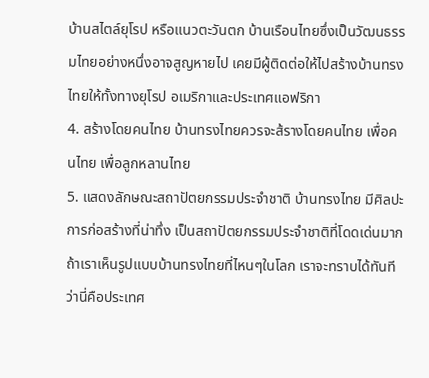บ้านสไตล์ยุโรป หรือแนวตะวันตก บ้านเรือนไทยซึ่งเป็นวัฒนธรรมไทยอย่างหนึ่งอาจสูญหายไป เคยมีผู้ติดต่อให้ไปสร้างบ้านทรงไทยให้ทั้งทางยุโรป อเมริกาและประเทศแอฟริกา
4. สร้างโดยคนไทย บ้านทรงไทยควรจะส้รางโดยคนไทย เพื่อคนไทย เพื่อลูกหลานไทย
5. แสดงลักษณะสถาปัตยกรรมประจำชาติ บ้านทรงไทย มีศิลปะการก่อสร้างที่น่าทึ่ง เป็นสถาปัตยกรรมประจำชาติที่โดดเด่นมาก ถ้าเราเห็นรูปแบบบ้านทรงไทยที่ไหนๆในโลก เราจะทราบได้ทันทีว่านี่คือประเทศ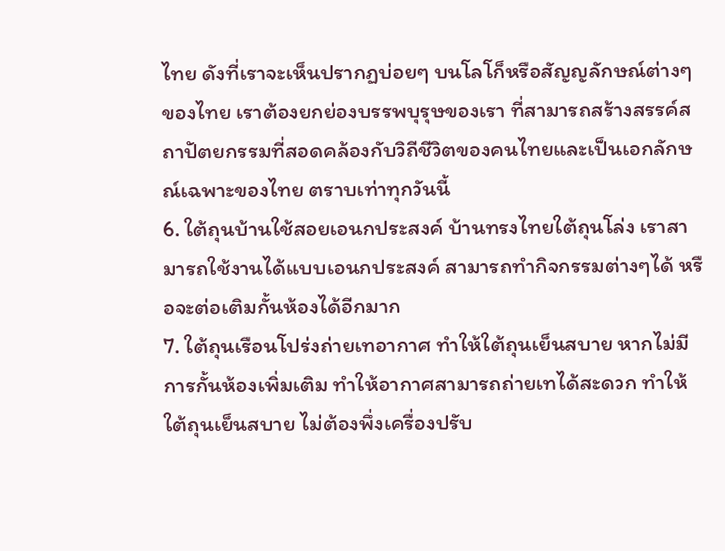ไทย ดังที่เราจะเห็นปรากฏบ่อยๆ บนโลโก็หรือสัญญลักษณ์ต่างๆ ของไทย เราต้องยกย่องบรรพบุรุษของเรา ที่สามารถสร้างสรรค์สถาปัตยกรรมที่สอดคล้องกับวิถีชีวิตของคนไทยและเป็นเอกลักษณ์เฉพาะของไทย ตราบเท่าทุกวันนี้
6. ใต้ถุนบ้านใช้สอยเอนกประสงค์ บ้านทรงไทยใต้ถุนโล่ง เราสามารถใช้งานได้แบบเอนกประสงค์ สามารถทำกิจกรรมต่างๆได้ หรือจะต่อเติมกั้นห้องได้อีกมาก
7. ใต้ถุนเรือนโปร่งถ่ายเทอากาศ ทำให้ใต้ถุนเย็นสบาย หากไม่มีการกั้นห้องเพิ่มเติม ทำให้อากาศสามารถถ่ายเทได้สะดวก ทำให้ใต้ถุนเย็นสบาย ไม่ต้องพึ่งเครื่องปรับ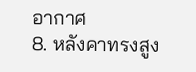อากาศ
8. หลังคาทรงสูง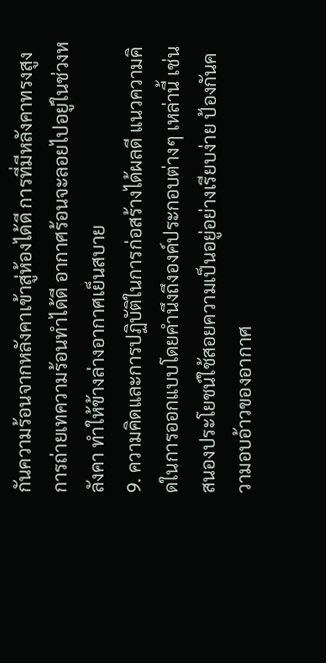กันความร้อนจากหลังคาเข้าสู่ห้องได้ดี การที่มีหลังคาทรงสูงการถ่ายเทความร้อนทำได้ดี อากาศร้อนจะลอยไปอยู่ในช่วงหลังคา ทำให้ข้างล่างอากาศเย็นสบาย
9. ความคิดและการปฏิบัติในการก่อสร้างได้ผลดี แนวความคิดในการออกแบบโดยคำนึงถึงองค์ประกอบต่างๆ เหล่านี้ เช่น สนองประโยชน์ใช้สอยความเป็นอยู่อย่างเรียบง่าย ป้องกันความอบอ้าวของอากาศ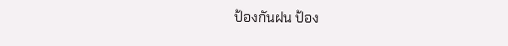ป้องกันฝน ป้อง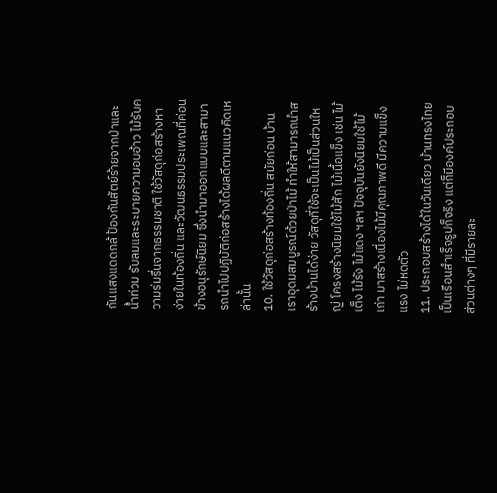กันแสงแดดกล้ ป้องกันสัตย์ร้ายจากป่าและน้ำท่วม รับลมและระบายความอบอ้าว ไม้รับความร่มรื่นจากธรรมชาติ ใช้วัสดุก่อสร้างหาง่ายในท้องถิ่น และวัฒนธรรมประเพณที่ค่อนข้างอนุรักษ์นิยม ซึ่งนำมาออกแบบและสามารถนำไปปฏิบัติก่อสร้างได้ผลดีตามแนวคิดเหล่านั้น
10. ใช้วัสดุก่อสร้างท้องถิ่น สมัยก่อน บ้านเราอุดมสมบูรณ์ด้วยป่าไม้ ทำให้สามารถนำสร้างบ้านได้ง่าย วัสดุที่ใช้จะเป็นไม้เป็นส่วนใหญ่ โครงสร้างนิยมใช้ไม้สัก ไม้เนื้อแข็ง เช่น ไม้เต็ง ไม้รัง ไม้แดง ฯลฯ ปัจจุบันยังนิยมใช้ไม้เก่า มาสร้างเนื่องไม้มีคุณภาพดี มีความแข็งแรง ไม่หดตัว
11. ประกอบสร้างได้ในวันเดียว บ้านทรงไทยเป็นเรือนสำเร็จรูปก็จริง แต่ก็มีองค์ประกอบส่วนต่างๆ ที่มีรายละ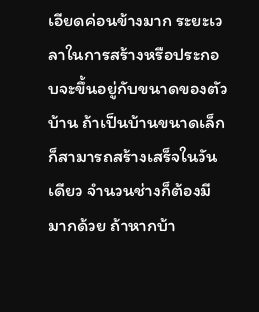เอียดค่อนข้างมาก ระยะเวลาในการสร้างหรือประกอบจะขึ้นอยู่กับขนาดของตัวบ้าน ถ้าเป็นบ้านขนาดเล็กก็สามารถสร้างเสร็จในวันเดียว จำนวนช่างก็ต้องมีมากด้วย ถ้าหากบ้า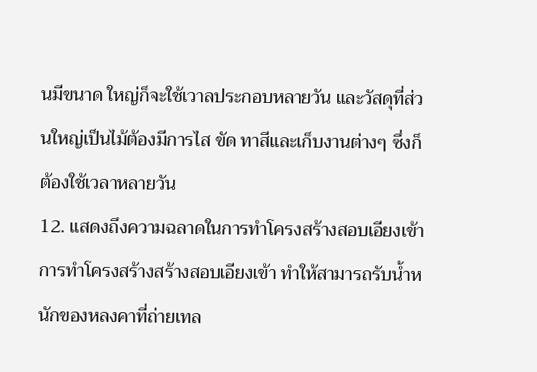นมีขนาด ใหญ่ก็จะใช้เวาลประกอบหลายวัน และวัสดุที่ส่วนใหญ่เป็นไม้ต้องมีการไส ขัด ทาสีและเก็บงานต่างๆ ซึ่งก็ต้องใช้เวลาหลายวัน
12. แสดงถึงความฉลาดในการทำโครงสร้างสอบเอียงเข้า การทำโครงสร้างสร้างสอบเอียงเข้า ทำให้สามารถรับน้ำหนักของหลงคาที่ถ่ายเทล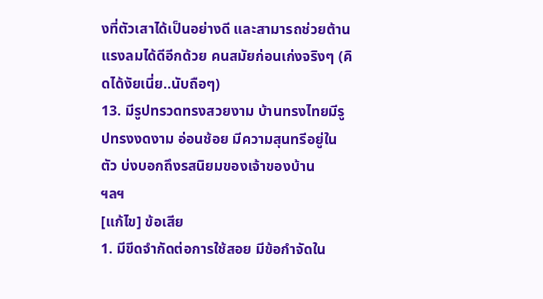งที่ตัวเสาได้เป็นอย่างดี และสามารถช่วยต้านแรงลมได้ดีอีกด้วย คนสมัยก่อนเก่งจริงๆ (คิดได้งัยเนี่ย..นับถือๆ)
13. มีรูปทรวดทรงสวยงาม บ้านทรงไทยมีรูปทรงงดงาม อ่อนช้อย มีความสุนทรีอยู่ในตัว บ่งบอกถึงรสนิยมของเจ้าของบ้าน
ฯลฯ
[แก้ไข] ข้อเสีย
1. มีขีดจำกัดต่อการใช้สอย มีข้อกำจัดใน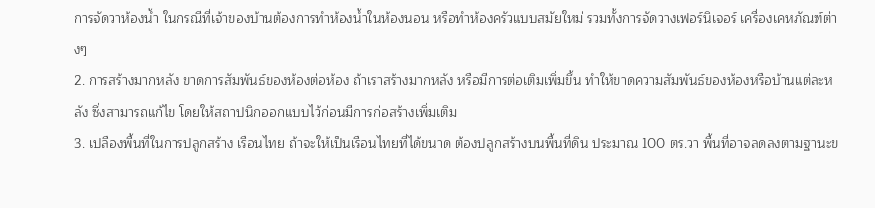การจัดวาห้องน้ำ ในกรณีที่เจ้าของบ้านต้องการทำห้องน้ำในห้องนอน หรือทำห้องครัวแบบสมัยใหม่ รวมทั้งการจัดวางเฟอร์นิเจอร์ เครื่องเคหภัณฑ์ต่างๆ
2. การสร้างมากหลัง ขาดการสัมพันธ์ของห้องต่อห้อง ถ้าเราสร้างมากหลัง หรือมีการต่อเติมเพิ่มขึ้น ทำให้ขาดความสัมพันธ์ของห้องหรือบ้านแต่ละหลัง ซึ่งสามารถแก้ไข โดยให้สถาปนิกออกแบบไว้ก่อนมีการก่อสร้างเพิ่มเติม
3. เปลืองพื้นที่ในการปลูกสร้าง เรือนไทย ถ้าจะให้เป็นเรือนไทยที่ได้ขนาด ต้องปลูกสร้างบนพื้นที่ดิน ประมาณ 100 ตร.วา พื้นที่อาจลดลงตามฐานะข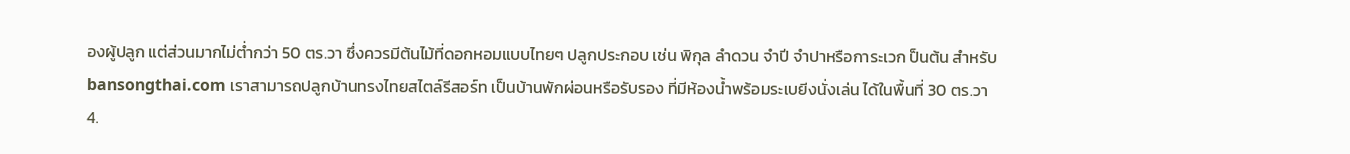องผู้ปลูก แต่ส่วนมากไม่ต่ำกว่า 50 ตร.วา ซึ่งควรมีต้นไม้ที่ดอกหอมแบบไทยๆ ปลูกประกอบ เช่น พิกุล ลำดวน จำปี จำปาหรือการะเวก ป็นต้น สำหรับ bansongthai.com เราสามารถปลูกบ้านทรงไทยสไตล์รีสอร์ท เป็นบ้านพักผ่อนหรือรับรอง ที่มีห้องน้ำพร้อมระเบยีงนั่งเล่น ได้ในพื้นที่ 30 ตร.วา
4.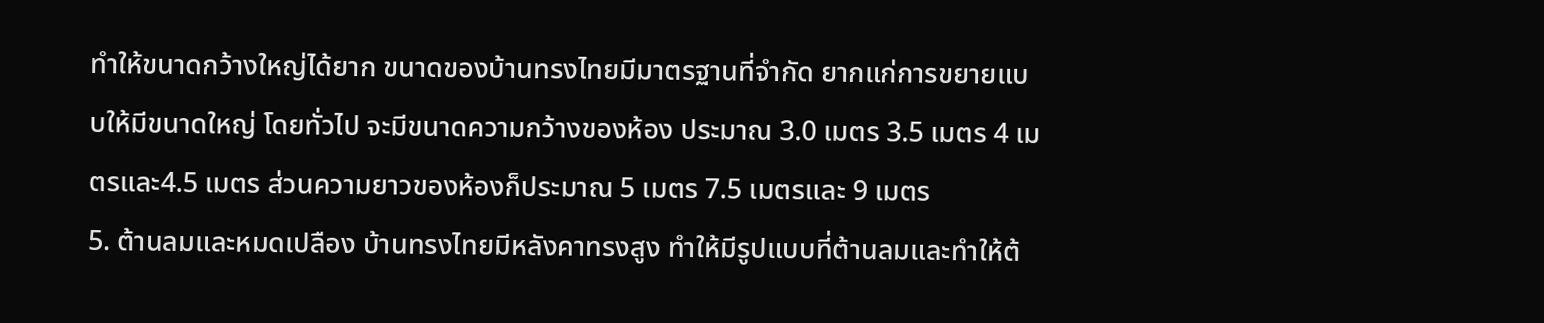ทำให้ขนาดกว้างใหญ่ได้ยาก ขนาดของบ้านทรงไทยมีมาตรฐานที่จำกัด ยากแก่การขยายแบบให้มีขนาดใหญ่ โดยทั่วไป จะมีขนาดความกว้างของห้อง ประมาณ 3.0 เมตร 3.5 เมตร 4 เมตรและ4.5 เมตร ส่วนความยาวของห้องก็ประมาณ 5 เมตร 7.5 เมตรและ 9 เมตร
5. ต้านลมและหมดเปลือง บ้านทรงไทยมีหลังคาทรงสูง ทำให้มีรูปแบบที่ต้านลมและทำให้ต้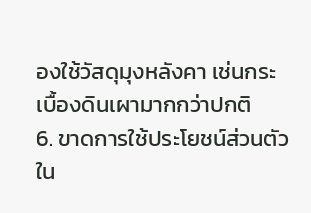องใช้วัสดุมุงหลังคา เช่นกระเบื้องดินเผามากกว่าปกติ
6. ขาดการใช้ประโยชน์ส่วนตัว ใน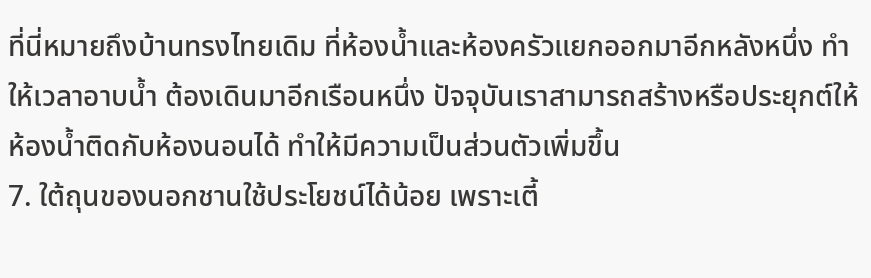ที่นี่หมายถึงบ้านทรงไทยเดิม ที่ห้องน้ำและห้องครัวแยกออกมาอีกหลังหนึ่ง ทำให้เวลาอาบน้ำ ต้องเดินมาอีกเรือนหนึ่ง ปัจจุบันเราสามารถสร้างหรือประยุกต์ให้ห้องน้ำติดกับห้องนอนได้ ทำให้มีความเป็นส่วนตัวเพิ่มขึ้น
7. ใต้ถุนของนอกชานใช้ประโยชน์ได้น้อย เพราะเตี้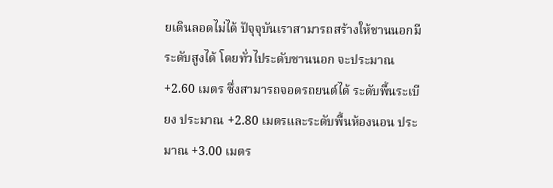ยเดินลอดไม่ได้ ปัจุจุบันเราสามารถสร้างให้ชานนอกมีระดับสูงได้ โดยทั่วไประดับชานนอก จะประมาณ +2.60 เมตร ซึ่งสามารถจอดรถยนต์ได้ ระดับพื้นระเบียง ประมาณ +2.80 เมตรและระดับพื้นห้องนอน ประมาณ +3.00 เมตร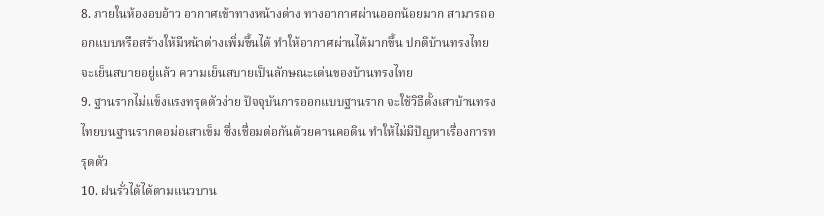8. ภายในห้องอบอ้าว อากาศเข้าทางหน้างต่าง ทางอากาศผ่านออกน้อยมาก สามารถออกแบบหรือสร้างให้มีหน้าต่างเพิ่มขึ้นได้ ทำให้อากาศผ่านได้มากขึ้น ปกติบ้านทรงไทยจะเย็นสบายอยู่แล้ว ความเย็นสบายเป็นลักษณะเด่นของบ้านทรงไทย
9. ฐานรากไม่แข็งแรงทรุดตัวง่าย ปัจจุบันการออกแบบฐานราก จะใช้วิธีตั้งเสาบ้านทรงไทยบนฐานรากตอม่อเสาเข็ม ซึ่งเชื่อมต่อกันด้วยคานคอดิน ทำให้ไม่มีปัญหาเรื่องการทรุดตัว
10. ฝนรั่วได้ได้ตามแนวบาน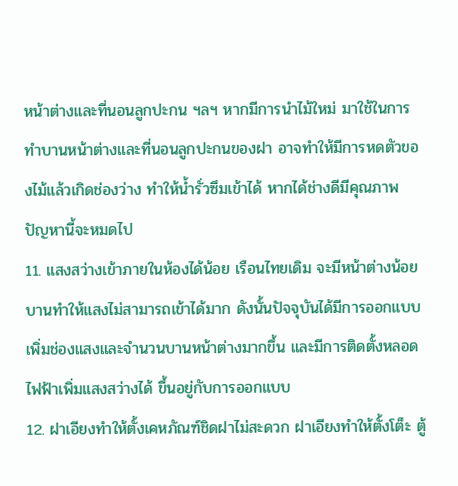หน้าต่างและที่นอนลูกปะกน ฯลฯ หากมีการนำไม้ใหม่ มาใช้ในการทำบานหน้าต่างและที่นอนลูกปะกนของฝา อาจทำให้มีการหดตัวของไม้แล้วเกิดช่องว่าง ทำให้น้ำรั่วซึมเข้าได้ หากได้ช่างดีมีคุณภาพ ปัญหานี้จะหมดไป
11. แสงสว่างเข้าภายในห้องได้น้อย เรือนไทยเดิม จะมีหน้าต่างน้อยบานทำให้แสงไม่สามารถเข้าได้มาก ดังนั้นปัจจุบันได้มีการออกแบบเพิ่มช่องแสงและจำนวนบานหน้าต่างมากขึ้น และมีการติดตั้งหลอดไฟฟ้าเพิ่มแสงสว่างได้ ขึ้นอยู่กับการออกแบบ
12. ฝาเอียงทำให้ตั้งเคหภัณฑ์ชิดฝาไม่สะดวก ฝาเอียงทำให้ตั้งโต็ะ ตู้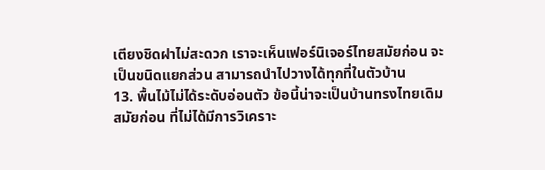เตียงชิดฝาไม่สะดวก เราจะเห็นเฟอร์นิเจอร์ไทยสมัยก่อน จะเป็นขนิดแยกส่วน สามารถนำไปวางได้ทุกที่ในตัวบ้าน
13. พื้นไม้ไม่ได้ระดับอ่อนตัว ข้อนี้น่าจะเป็นบ้านทรงไทยเดิมสมัยก่อน ที่ไม่ได้มีการวิเคราะ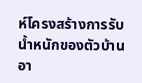ห์โครงสร้างการรับน้ำหนักของตัวบ้าน อา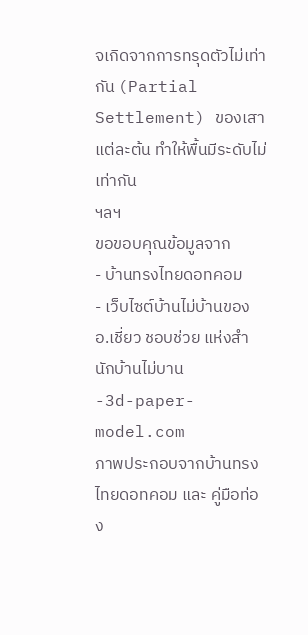จเกิดจากการทรุดตัวไม่เท่ากัน (Partial Settlement) ของเสาแต่ละต้น ทำให้พื้นมีระดับไม่เท่ากัน
ฯลฯ
ขอขอบคุณข้อมูลจาก
- บ้านทรงไทยดอทคอม
- เว็บไซต์บ้านไม่บ้านของ อ.เชี่ยว ชอบช่วย แห่งสำนักบ้านไม่บาน
-3d-paper-model.com
ภาพประกอบจากบ้านทรงไทยดอทคอม และ คู่มือท่อง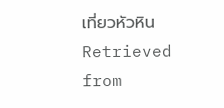เที่ยวหัวหิน
Retrieved from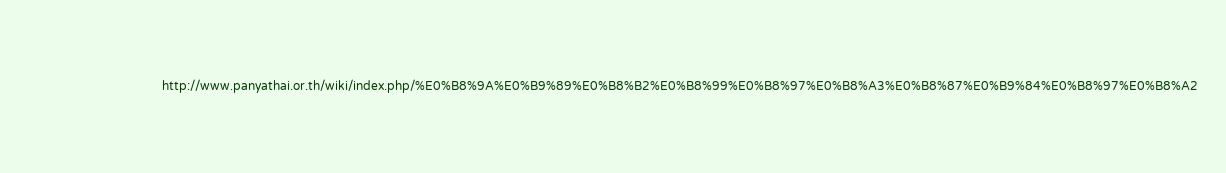http://www.panyathai.or.th/wiki/index.php/%E0%B8%9A%E0%B9%89%E0%B8%B2%E0%B8%99%E0%B8%97%E0%B8%A3%E0%B8%87%E0%B9%84%E0%B8%97%E0%B8%A2